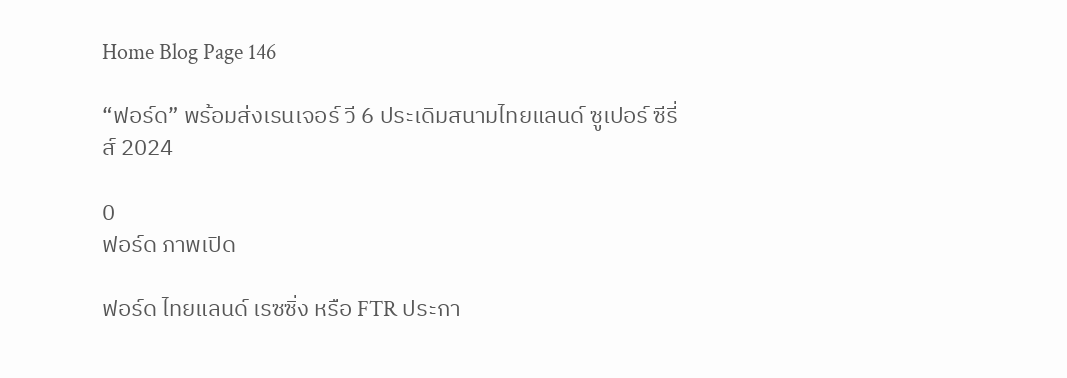Home Blog Page 146

“ฟอร์ด” พร้อมส่งเรนเจอร์ วี 6 ประเดิมสนามไทยแลนด์ ซูเปอร์ ซีรี่ส์ 2024

0
ฟอร์ด ภาพเปิด

ฟอร์ด ไทยแลนด์ เรซซิ่ง หรือ FTR ประกา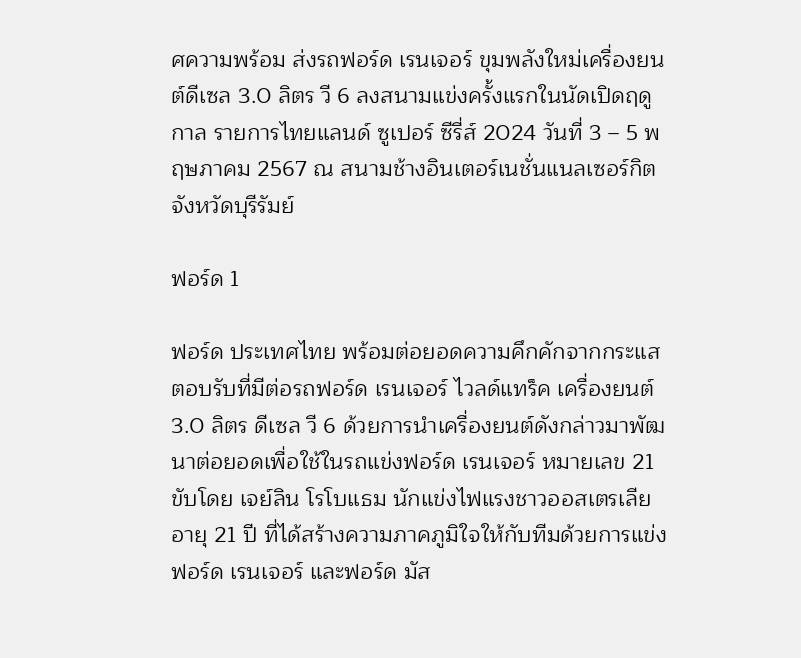ศความพร้อม ส่งรถฟอร์ด เรนเจอร์ ขุมพลังใหม่เครื่องยนต์ดีเซล 3.0 ลิตร วี 6 ลงสนามแข่งครั้งแรกในนัดเปิดฤดูกาล รายการไทยแลนด์ ซูเปอร์ ซีรี่ส์ 2024 วันที่ 3 – 5 พฤษภาคม 2567 ณ สนามช้างอินเตอร์เนชั่นแนลเซอร์กิต จังหวัดบุรีรัมย์

ฟอร์ด 1

ฟอร์ด ประเทศไทย พร้อมต่อยอดความคึกคักจากกระแสตอบรับที่มีต่อรถฟอร์ด เรนเจอร์ ไวลด์แทร็ค เครื่องยนต์ 3.0 ลิตร ดีเซล วี 6 ด้วยการนำเครื่องยนต์ดังกล่าวมาพัฒนาต่อยอดเพื่อใช้ในรถแข่งฟอร์ด เรนเจอร์ หมายเลข 21 ขับโดย เจย์ลิน โรโบแธม นักแข่งไฟแรงชาวออสเตรเลียอายุ 21 ปี ที่ได้สร้างความภาคภูมิใจให้กับทีมด้วยการแข่งฟอร์ด เรนเจอร์ และฟอร์ด มัส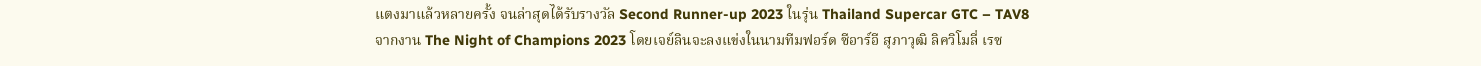แตงมาแล้วหลายครั้ง จนล่าสุดได้รับรางวัล Second Runner-up 2023 ในรุ่น Thailand Supercar GTC – TAV8 จากงาน The Night of Champions 2023 โดยเจย์ลินจะลงแข่งในนามทีมฟอร์ด ซีอาร์อี สุภาวุฒิ ลิควิโมลี่ เรซ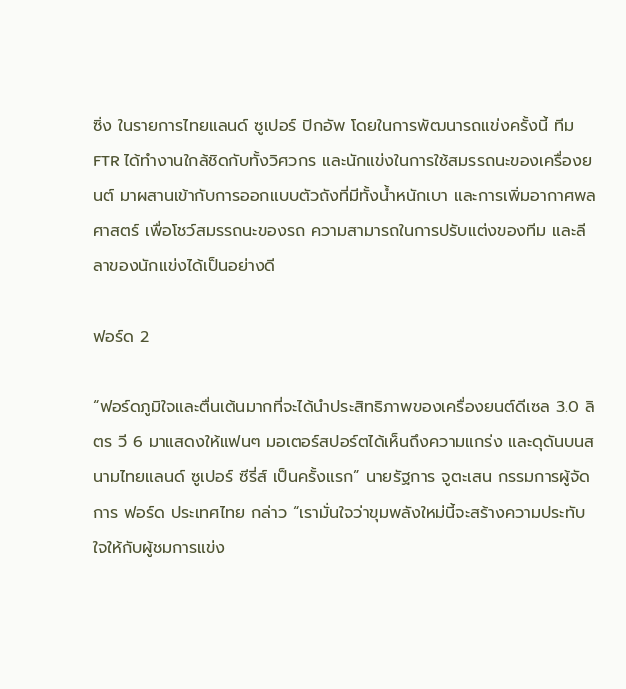ซิ่ง ในรายการไทยแลนด์ ซูเปอร์ ปิกอัพ โดยในการพัฒนารถแข่งครั้งนี้ ทีม FTR ได้ทำงานใกล้ชิดกับทั้งวิศวกร และนักแข่งในการใช้สมรรถนะของเครื่องยนต์ มาผสานเข้ากับการออกแบบตัวถังที่มีทั้งน้ำหนักเบา และการเพิ่มอากาศพลศาสตร์ เพื่อโชว์สมรรถนะของรถ ความสามารถในการปรับแต่งของทีม และลีลาของนักแข่งได้เป็นอย่างดี

ฟอร์ด 2

“ฟอร์ดภูมิใจและตื่นเต้นมากที่จะได้นำประสิทธิภาพของเครื่องยนต์ดีเซล 3.0 ลิตร วี 6 มาแสดงให้แฟนๆ มอเตอร์สปอร์ตได้เห็นถึงความแกร่ง และดุดันบนสนามไทยแลนด์ ซูเปอร์ ซีรี่ส์ เป็นครั้งแรก” นายรัฐการ จูตะเสน กรรมการผู้จัดการ ฟอร์ด ประเทศไทย กล่าว “เรามั่นใจว่าขุมพลังใหม่นี้จะสร้างความประทับใจให้กับผู้ชมการแข่ง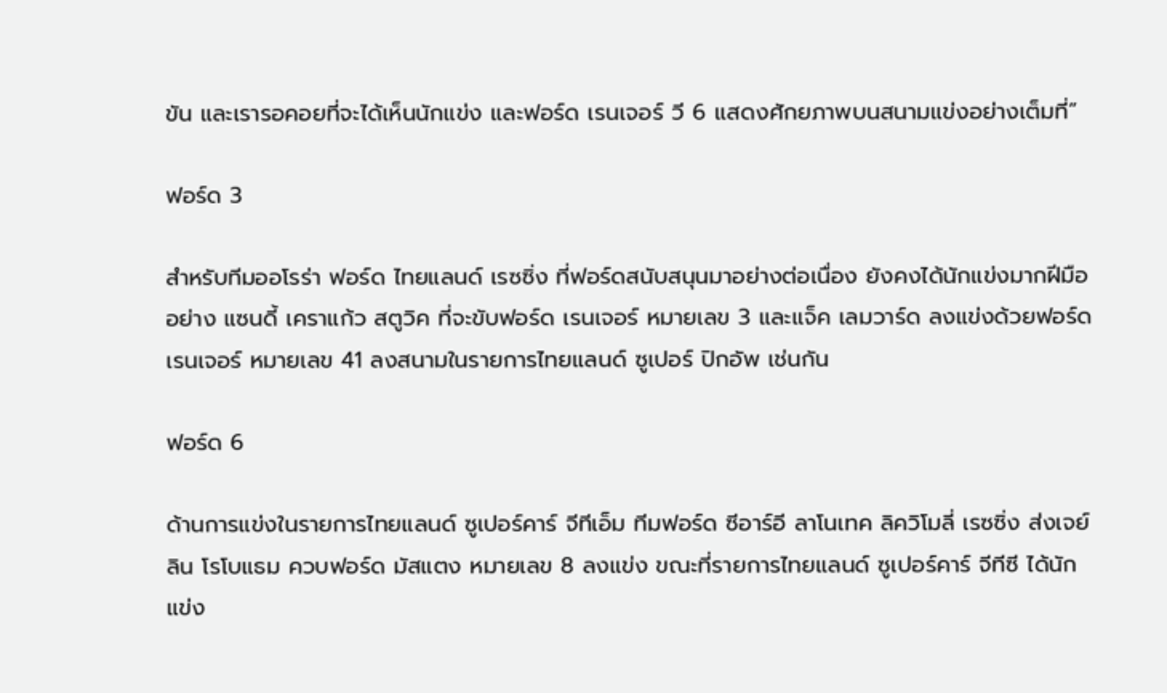ขัน และเรารอคอยที่จะได้เห็นนักแข่ง และฟอร์ด เรนเจอร์ วี 6 แสดงศักยภาพบนสนามแข่งอย่างเต็มที่”

ฟอร์ด 3

สำหรับทีมออโรร่า ฟอร์ด ไทยแลนด์ เรซซิ่ง ที่ฟอร์ดสนับสนุนมาอย่างต่อเนื่อง ยังคงได้นักแข่งมากฝีมืออย่าง แซนดี้ เคราแก้ว สตูวิค ที่จะขับฟอร์ด เรนเจอร์ หมายเลข 3 และแจ็ค เลมวาร์ด ลงแข่งด้วยฟอร์ด เรนเจอร์ หมายเลข 41 ลงสนามในรายการไทยแลนด์ ซูเปอร์ ปิกอัพ เช่นกัน

ฟอร์ด 6

ด้านการแข่งในรายการไทยแลนด์ ซูเปอร์คาร์ จีทีเอ็ม ทีมฟอร์ด ซีอาร์อี ลาโนเทค ลิควิโมลี่ เรซซิ่ง ส่งเจย์ลิน โรโบแธม ควบฟอร์ด มัสแตง หมายเลข 8 ลงแข่ง ขณะที่รายการไทยแลนด์ ซูเปอร์คาร์ จีทีซี ได้นักแข่ง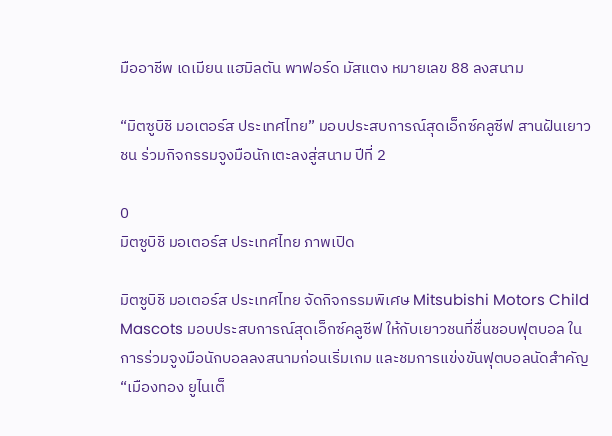มืออาชีพ เดเมียน แฮมิลตัน พาฟอร์ด มัสแตง หมายเลข 88 ลงสนาม

“มิตซูบิชิ มอเตอร์ส ประเทศไทย” มอบประสบการณ์สุดเอ็กซ์คลูซีฟ สานฝันเยาวชน ร่วมกิจกรรมจูงมือนักเตะลงสู่สนาม ปีที่ 2

0
มิตซูบิชิ มอเตอร์ส ประเทศไทย ภาพเปิด

มิตซูบิชิ มอเตอร์ส ประเทศไทย จัดกิจกรรมพิเศษ Mitsubishi Motors Child Mascots มอบประสบการณ์สุดเอ็กซ์คลูซีฟ ให้กับเยาวชนที่ชื่นชอบฟุตบอล ในการร่วมจูงมือนักบอลลงสนามก่อนเริ่มเกม และชมการแข่งขันฟุตบอลนัดสำคัญ “เมืองทอง ยูไนเต็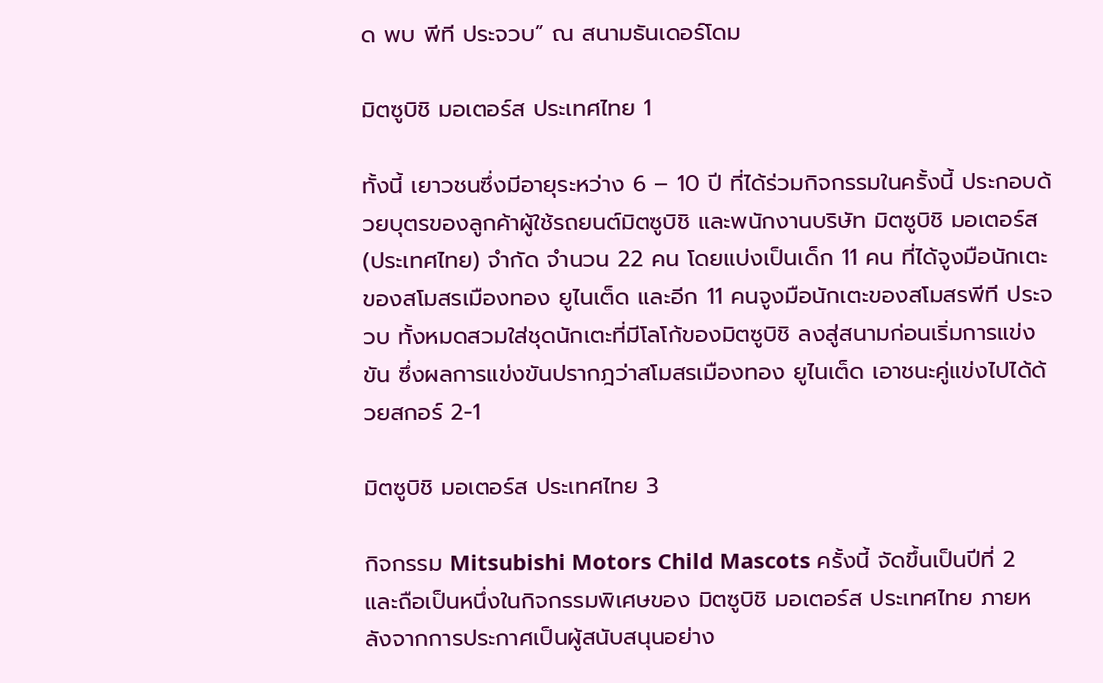ด พบ พีที ประจวบ” ณ สนามธันเดอร์โดม

มิตซูบิชิ มอเตอร์ส ประเทศไทย 1

ทั้งนี้ เยาวชนซึ่งมีอายุระหว่าง 6 – 10 ปี ที่ได้ร่วมกิจกรรมในครั้งนี้ ประกอบด้วยบุตรของลูกค้าผู้ใช้รถยนต์มิตซูบิชิ และพนักงานบริษัท มิตซูบิชิ มอเตอร์ส (ประเทศไทย) จำกัด จำนวน 22 คน โดยแบ่งเป็นเด็ก 11 คน ที่ได้จูงมือนักเตะของสโมสรเมืองทอง ยูไนเต็ด และอีก 11 คนจูงมือนักเตะของสโมสรพีที ประจวบ ทั้งหมดสวมใส่ชุดนักเตะที่มีโลโก้ของมิตซูบิชิ ลงสู่สนามก่อนเริ่มการแข่งขัน ซึ่งผลการแข่งขันปรากฎว่าสโมสรเมืองทอง ยูไนเต็ด เอาชนะคู่แข่งไปได้ด้วยสกอร์ 2-1

มิตซูบิชิ มอเตอร์ส ประเทศไทย 3

กิจกรรม Mitsubishi Motors Child Mascots ครั้งนี้ จัดขึ้นเป็นปีที่ 2 และถือเป็นหนึ่งในกิจกรรมพิเศษของ มิตซูบิชิ มอเตอร์ส ประเทศไทย ภายหลังจากการประกาศเป็นผู้สนับสนุนอย่าง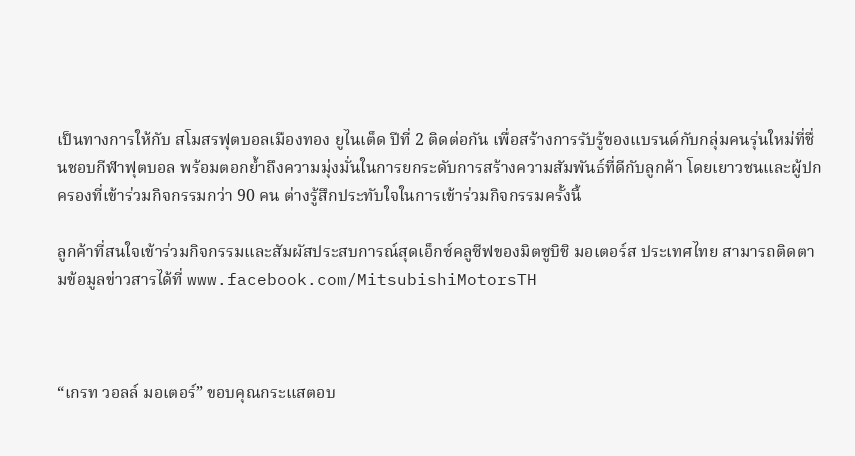เป็นทางการให้กับ สโมสรฟุตบอลเมืองทอง ยูไนเต็ด ปีที่ 2 ติดต่อกัน เพื่อสร้างการรับรู้ของแบรนด์กับกลุ่มคนรุ่นใหม่ที่ชื่นชอบกีฬาฟุตบอล พร้อมตอกย้ำถึงความมุ่งมั่นในการยกระดับการสร้างความสัมพันธ์ที่ดีกับลูกค้า โดยเยาวชนและผู้ปกครองที่เข้าร่วมกิจกรรมกว่า 90 คน ต่างรู้สึกประทับใจในการเข้าร่วมกิจกรรมครั้งนี้

ลูกค้าที่สนใจเข้าร่วมกิจกรรมและสัมผัสประสบการณ์สุดเอ็กซ์คลูซีฟของมิตซูบิชิ มอเตอร์ส ประเทศไทย สามารถติดตามข้อมูลข่าวสารได้ที่ www.facebook.com/MitsubishiMotorsTH



“เกรท วอลล์ มอเตอร์” ขอบคุณกระแสตอบ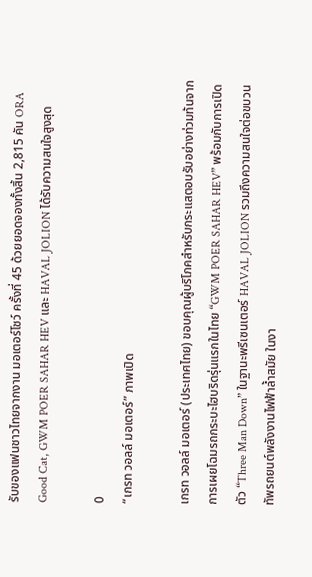รับของแฟนชาวไทยจากงาน มอเตอร์โชว์ ครั้งที่ 45 ด้วยยอดจองทั้งสิ้น 2,815 คัน ORA Good Cat, GWM POER SAHAR HEV และ HAVAL JOLION ได้รับความสนใจสูงสุด

0
“เกรท วอลล์ มอเตอร์” ภาพเปิด

เกรท วอลล์ มอเตอร์ (ประเทศไทย) ขอบคุณผู้บริโภคสำหรับกระแสตอบรับอย่างท่วมท้นจากการเผยโฉมรถกระบะไฮบริดรุ่นแรกในไทย “GWM POER SAHAR HEV” พร้อมกับการเปิดตัว “Three Man Down” ในฐานะพรีเซนเตอร์ HAVAL JOLION รวมถึงความสนใจต่อขบวนทัพรถยนต์พลังงานไฟฟ้าล้ำสมัย ในงา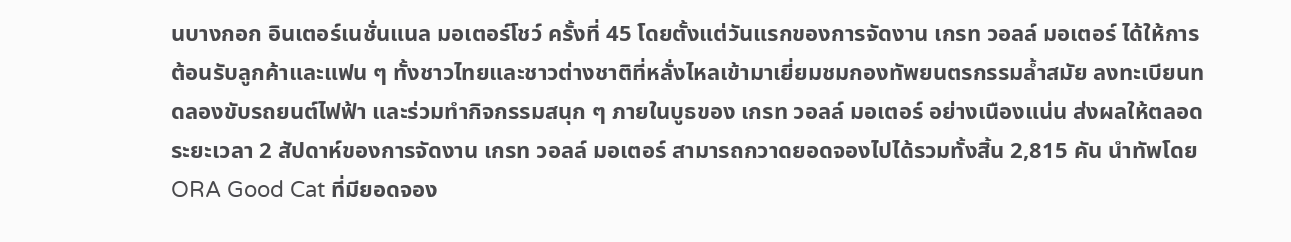นบางกอก อินเตอร์เนชั่นแนล มอเตอร์โชว์ ครั้งที่ 45 โดยตั้งแต่วันแรกของการจัดงาน เกรท วอลล์ มอเตอร์ ได้ให้การต้อนรับลูกค้าและแฟน ๆ ทั้งชาวไทยและชาวต่างชาติที่หลั่งไหลเข้ามาเยี่ยมชมกองทัพยนตรกรรมล้ำสมัย ลงทะเบียนทดลองขับรถยนต์ไฟฟ้า และร่วมทำกิจกรรมสนุก ๆ ภายในบูธของ เกรท วอลล์ มอเตอร์ อย่างเนืองแน่น ส่งผลให้ตลอดระยะเวลา 2 สัปดาห์ของการจัดงาน เกรท วอลล์ มอเตอร์ สามารถกวาดยอดจองไปได้รวมทั้งสิ้น 2,815 คัน นำทัพโดย ORA Good Cat ที่มียอดจอง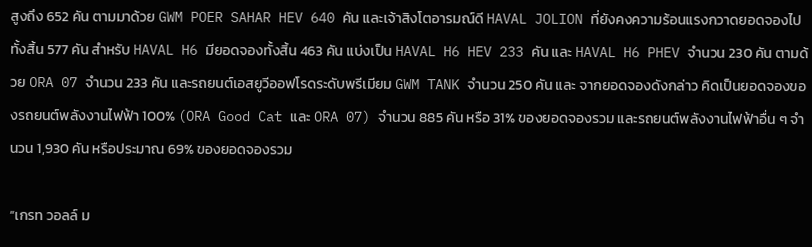สูงถึง 652 คัน ตามมาด้วย GWM POER SAHAR HEV 640 คัน และเจ้าสิงโตอารมณ์ดี HAVAL JOLION ที่ยังคงความร้อนแรงกวาดยอดจองไปทั้งสิ้น 577 คัน สำหรับ HAVAL H6 มียอดจองทั้งสิ้น 463 คัน แบ่งเป็น HAVAL H6 HEV 233 คัน และ HAVAL H6 PHEV จำนวน 230 คัน ตามด้วย ORA 07 จำนวน 233 คัน และรถยนต์เอสยูวีออฟโรดระดับพรีเมียม GWM TANK จำนวน 250 คัน และ จากยอดจองดังกล่าว คิดเป็นยอดจองของรถยนต์พลังงานไฟฟ้า 100% (ORA Good Cat และ ORA 07) จำนวน 885 คัน หรือ 31% ของยอดจองรวม และรถยนต์พลังงานไฟฟ้าอื่น ๆ จำนวน 1,930 คัน หรือประมาณ 69% ของยอดจองรวม

“เกรท วอลล์ ม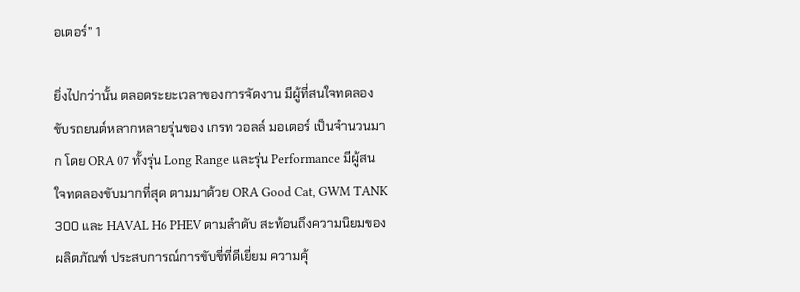อเตอร์” 1

ยิ่งไปกว่านั้น ตลอดระยะเวลาของการจัดงาน มีผู้ที่สนใจทดลองขับรถยนต์หลากหลายรุ่นของ เกรท วอลล์ มอเตอร์ เป็นจำนวนมาก โดย ORA 07 ทั้งรุ่น Long Range และรุ่น Performance มีผู้สนใจทดลองขับมากที่สุด ตามมาด้วย ORA Good Cat, GWM TANK 300 และ HAVAL H6 PHEV ตามลำดับ สะท้อนถึงความนิยมของผลิตภัณฑ์ ประสบการณ์การขับขี่ที่ดีเยี่ยม ความคุ้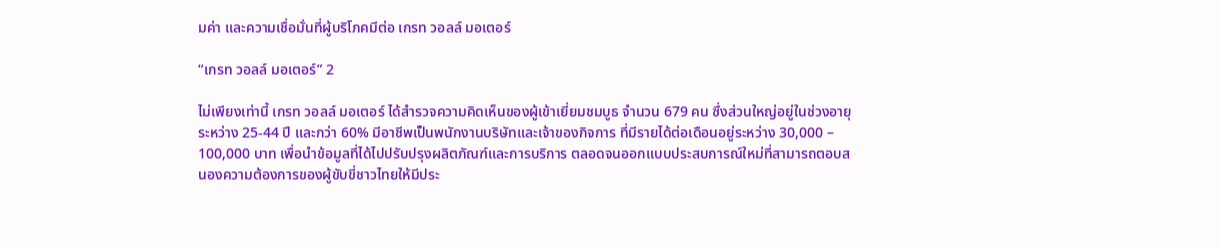มค่า และความเชื่อมั่นที่ผู้บริโภคมีต่อ เกรท วอลล์ มอเตอร์

“เกรท วอลล์ มอเตอร์” 2

ไม่เพียงเท่านี้ เกรท วอลล์ มอเตอร์ ได้สำรวจความคิดเห็นของผู้เข้าเยี่ยมชมบูธ จำนวน 679 คน ซึ่งส่วนใหญ่อยู่ในช่วงอายุระหว่าง 25-44 ปี และกว่า 60% มีอาชีพเป็นพนักงานบริษัทและเจ้าของกิจการ ที่มีรายได้ต่อเดือนอยู่ระหว่าง 30,000 – 100,000 บาท เพื่อนำข้อมูลที่ได้ไปปรับปรุงผลิตภัณฑ์และการบริการ ตลอดจนออกแบบประสบการณ์ใหม่ที่สามารถตอบสนองความต้องการของผู้ขับขี่ชาวไทยให้มีประ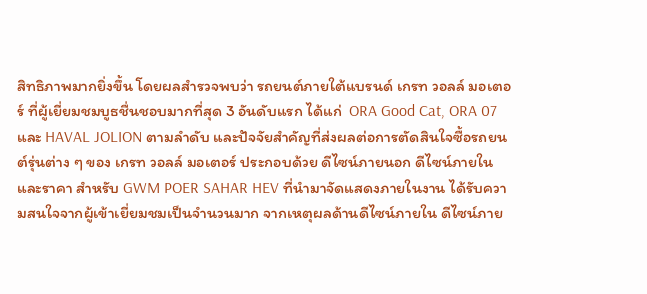สิทธิภาพมากยิ่งขึ้น โดยผลสำรวจพบว่า รถยนต์ภายใต้แบรนด์ เกรท วอลล์ มอเตอร์ ที่ผู้เยี่ยมชมบูธชื่นชอบมากที่สุด 3 อันดับแรก ได้แก่  ORA Good Cat, ORA 07 และ HAVAL JOLION ตามลำดับ และปัจจัยสำคัญที่ส่งผลต่อการตัดสินใจซื้อรถยนต์รุ่นต่าง ๆ ของ เกรท วอลล์ มอเตอร์ ประกอบด้วย ดีไซน์ภายนอก ดีไซน์ภายใน และราคา สำหรับ GWM POER SAHAR HEV ที่นำมาจัดแสดงภายในงาน ได้รับความสนใจจากผู้เข้าเยี่ยมชมเป็นจำนวนมาก จากเหตุผลด้านดีไซน์ภายใน ดีไซน์ภาย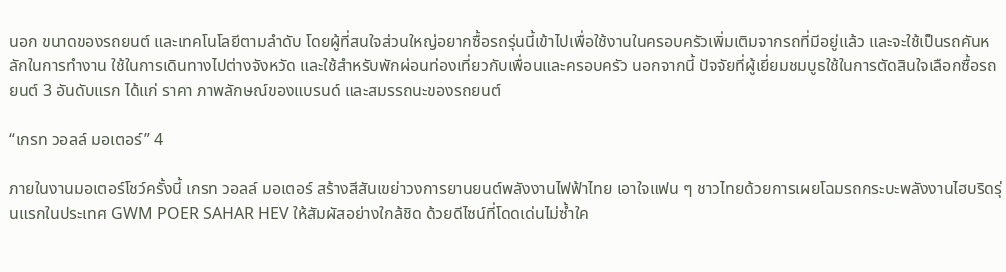นอก ขนาดของรถยนต์ และเทคโนโลยีตามลำดับ โดยผู้ที่สนใจส่วนใหญ่อยากซื้อรถรุ่นนี้เข้าไปเพื่อใช้งานในครอบครัวเพิ่มเติมจากรถที่มีอยู่แล้ว และจะใช้เป็นรถคันหลักในการทำงาน ใช้ในการเดินทางไปต่างจังหวัด และใช้สำหรับพักผ่อนท่องเที่ยวกับเพื่อนและครอบครัว นอกจากนี้ ปัจจัยที่ผู้เยี่ยมชมบูธใช้ในการตัดสินใจเลือกซื้อรถยนต์ 3 อันดับแรก ได้แก่ ราคา ภาพลักษณ์ของแบรนด์ และสมรรถนะของรถยนต์

“เกรท วอลล์ มอเตอร์” 4

ภายในงานมอเตอร์โชว์ครั้งนี้ เกรท วอลล์ มอเตอร์ สร้างสีสันเขย่าวงการยานยนต์พลังงานไฟฟ้าไทย เอาใจแฟน ๆ ชาวไทยด้วยการเผยโฉมรถกระบะพลังงานไฮบริดรุ่นแรกในประเทศ GWM POER SAHAR HEV ให้สัมผัสอย่างใกล้ชิด ด้วยดีไซน์ที่โดดเด่นไม่ซ้ำใค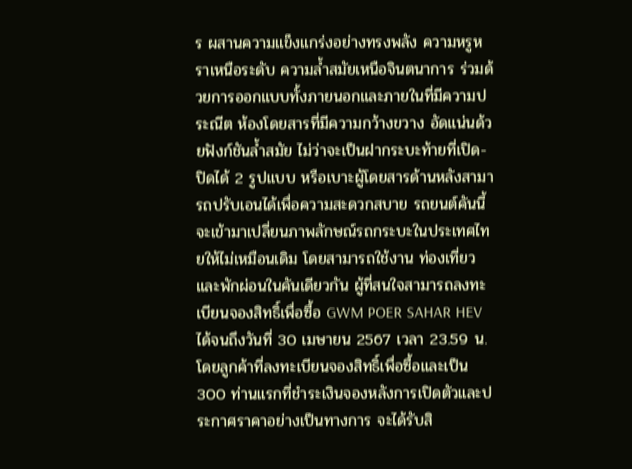ร ผสานความแข็งแกร่งอย่างทรงพลัง ความหรูหราเหนือระดับ ความล้ำสมัยเหนือจินตนาการ ร่วมด้วยการออกแบบทั้งภายนอกและภายในที่มีความประณีต ห้องโดยสารที่มีความกว้างขวาง อัดแน่นด้วยฟังก์ชันล้ำสมัย ไม่ว่าจะเป็นฝากระบะท้ายที่เปิด-ปิดได้ 2 รูปแบบ หรือเบาะผู้โดยสารด้านหลังสามารถปรับเอนได้เพื่อความสะดวกสบาย รถยนต์คันนี้จะเข้ามาเปลี่ยนภาพลักษณ์รถกระบะในประเทศไทยให้ไม่เหมือนเดิม โดยสามารถใช้งาน ท่องเที่ยว และพักผ่อนในคันเดียวกัน ผู้ที่สนใจสามารถลงทะเบียนจองสิทธิ์เพื่อซื้อ GWM POER SAHAR HEV ได้จนถึงวันที่ 30 เมษายน 2567 เวลา 23.59 น. โดยลูกค้าที่ลงทะเบียนจองสิทธิ์เพื่อซื้อและเป็น 300 ท่านแรกที่ชำระเงินจองหลังการเปิดตัวและประกาศราคาอย่างเป็นทางการ จะได้รับสิ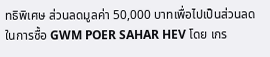ทธิพิเศษ ส่วนลดมูลค่า 50,000 บาทเพื่อไปเป็นส่วนลดในการซื้อ GWM POER SAHAR HEV โดย เกร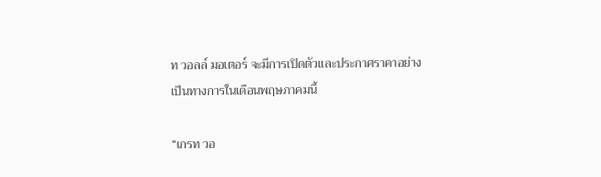ท วอลล์ มอเตอร์ จะมีการเปิดตัวและประกาศราคาอย่างเป็นทางการในเดือนพฤษภาคมนี้

“เกรท วอ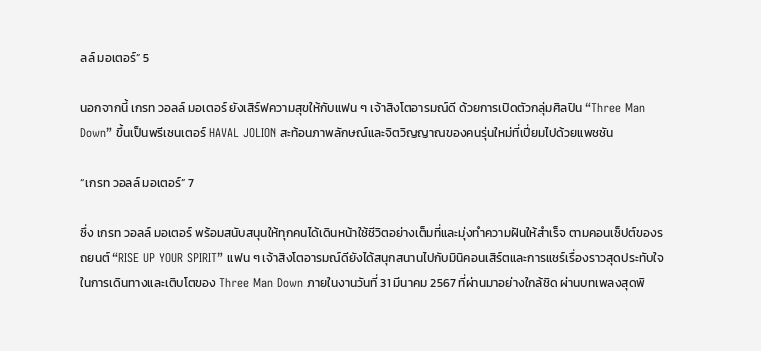ลล์ มอเตอร์” 5

นอกจากนี้ เกรท วอลล์ มอเตอร์ ยังเสิร์ฟความสุขให้กับแฟน ๆ เจ้าสิงโตอารมณ์ดี ด้วยการเปิดตัวกลุ่มศิลปิน “Three Man Down” ขึ้นเป็นพรีเซนเตอร์ HAVAL JOLION สะท้อนภาพลักษณ์และจิตวิญญาณของคนรุ่นใหม่ที่เปี่ยมไปด้วยแพชชัน

“เกรท วอลล์ มอเตอร์” 7

ซึ่ง เกรท วอลล์ มอเตอร์ พร้อมสนับสนุนให้ทุกคนได้เดินหน้าใช้ชีวิตอย่างเต็มที่และมุ่งทำความฝันให้สำเร็จ ตามคอนเซ็ปต์ของรถยนต์ “RISE UP YOUR SPIRIT” แฟน ๆ เจ้าสิงโตอารมณ์ดียังได้สนุกสนานไปกับมินิคอนเสิร์ตและการแชร์เรื่องราวสุดประทับใจในการเดินทางและเติบโตของ Three Man Down ภายในงานวันที่ 31 มีนาคม 2567 ที่ผ่านมาอย่างใกล้ชิด ผ่านบทเพลงสุดพิ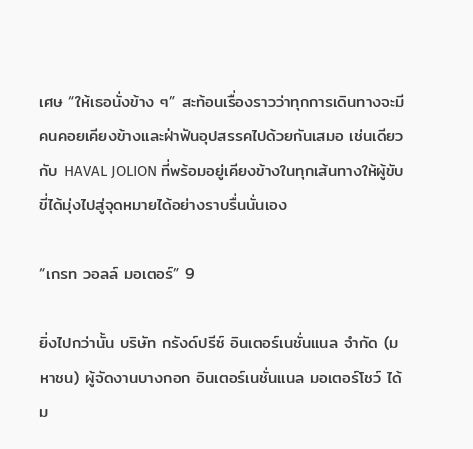เศษ “ให้เธอนั่งข้าง ๆ” สะท้อนเรื่องราวว่าทุกการเดินทางจะมีคนคอยเคียงข้างและฝ่าฟันอุปสรรคไปด้วยกันเสมอ เช่นเดียวกับ HAVAL JOLION ที่พร้อมอยู่เคียงข้างในทุกเส้นทางให้ผู้ขับขี่ได้มุ่งไปสู่จุดหมายได้อย่างราบรื่นนั่นเอง

“เกรท วอลล์ มอเตอร์” 9

ยิ่งไปกว่านั้น บริษัท กรังด์ปรีซ์ อินเตอร์เนชั่นแนล จำกัด (มหาชน) ผู้จัดงานบางกอก อินเตอร์เนชั่นแนล มอเตอร์โชว์ ได้ม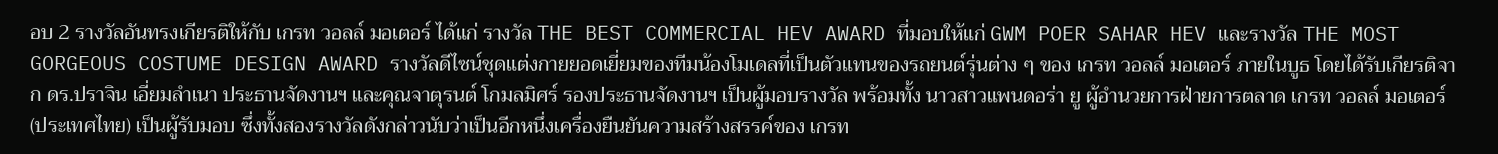อบ 2 รางวัลอันทรงเกียรติให้กับ เกรท วอลล์ มอเตอร์ ได้แก่ รางวัล THE BEST COMMERCIAL HEV AWARD ที่มอบให้แก่ GWM POER SAHAR HEV และรางวัล THE MOST GORGEOUS COSTUME DESIGN AWARD รางวัลดีไซน์ชุดแต่งกายยอดเยี่ยมของทีมน้องโมเดลที่เป็นตัวแทนของรถยนต์รุ่นต่าง ๆ ของ เกรท วอลล์ มอเตอร์ ภายในบูธ โดยได้รับเกียรติจาก ดร.ปราจิน เอี่ยมลำเนา ประธานจัดงานฯ และคุณจาตุรนต์ โกมลมิศร์ รองประธานจัดงานฯ เป็นผู้มอบรางวัล พร้อมทั้ง นาวสาวแพนดอร่า ยู ผู้อำนวยการฝ่ายการตลาด เกรท วอลล์ มอเตอร์ (ประเทศไทย) เป็นผู้รับมอบ ซึ่งทั้งสองรางวัลดังกล่าวนับว่าเป็นอีกหนึ่งเครื่องยืนยันความสร้างสรรค์ของ เกรท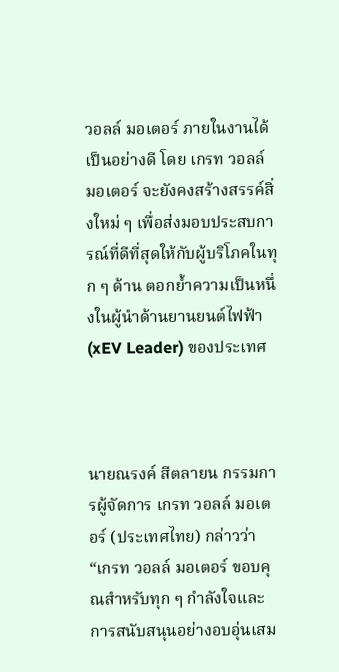วอลล์ มอเตอร์ ภายในงานได้เป็นอย่างดี โดย เกรท วอลล์ มอเตอร์ จะยังคงสร้างสรรค์สิ่งใหม่ ๆ เพื่อส่งมอบประสบการณ์ที่ดีที่สุดให้กับผู้บริโภคในทุก ๆ ด้าน ตอกย้ำความเป็นหนึ่งในผู้นำด้านยานยนต์ไฟฟ้า (xEV Leader) ของประเทศ



นายณรงค์ สีตลายน กรรมการผู้จัดการ เกรท วอลล์ มอเตอร์ (ประเทศไทย) กล่าวว่า “เกรท วอลล์ มอเตอร์ ขอบคุณสำหรับทุก ๆ กำลังใจและการสนับสนุนอย่างอบอุ่นเสม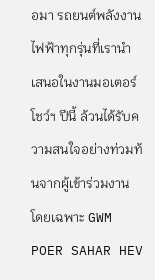อมา รถยนต์พลังงานไฟฟ้าทุกรุ่นที่เรานำเสนอในงานมอเตอร์โชว์ฯ ปีนี้ ล้วนได้รับความสนใจอย่างท่วมท้นจากผู้เข้าร่วมงาน โดยเฉพาะ GWM POER SAHAR HEV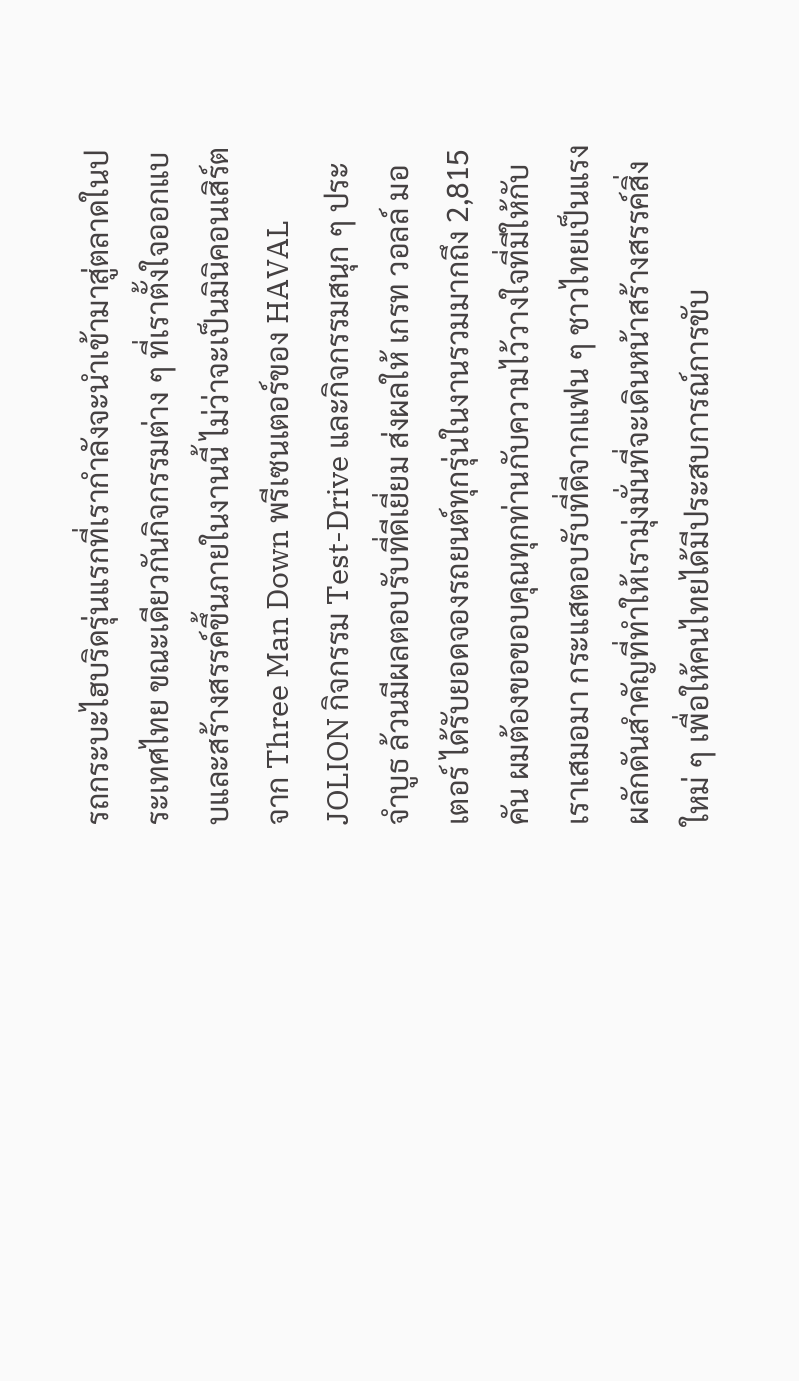รถกระบะไฮบริดรุ่นแรกที่เรากำลังจะนำเข้ามาสู่ตลาดในประเทศไทย ขณะเดียวกันกิจกรรมต่าง ๆ ที่เราตั้งใจออกแบบและสร้างสรรค์ขึ้นภายในงานนี้ ไม่ว่าจะเป็นมินิคอนเสิร์ตจาก Three Man Down พรีเซนเตอร์ของ HAVAL JOLION กิจกรรม Test-Drive และกิจกรรมสนุก ๆ ประจำบูธ ล้วนมีผลตอบรับที่ดีเยี่ยม ส่งผลให้ เกรท วอลล์ มอเตอร์ ได้รับยอดจองรถยนต์ทุกรุ่นในงานรวมมากถึง 2,815 คัน ผมต้องขอขอบคุณทุกท่านกับความไว้วางใจที่มีให้กับเราเสมอมา กระแสตอบรับที่ดีจากแฟน ๆ ชาวไทยเป็นแรงผลักดันสำคัญที่ทำให้เรามุ่งมั่นที่จะเดินหน้าสร้างสรรค์สิ่งใหม่ ๆ เพื่อให้คนไทยได้มีประสบการณ์การขับ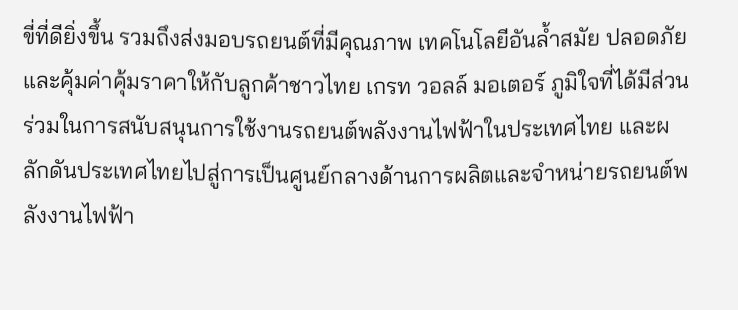ขี่ที่ดียิ่งขึ้น รวมถึงส่งมอบรถยนต์ที่มีคุณภาพ เทคโนโลยีอันล้ำสมัย ปลอดภัย และคุ้มค่าคุ้มราคาให้กับลูกค้าชาวไทย เกรท วอลล์ มอเตอร์ ภูมิใจที่ได้มีส่วนร่วมในการสนับสนุนการใช้งานรถยนต์พลังงานไฟฟ้าในประเทศไทย และผลักดันประเทศไทยไปสู่การเป็นศูนย์กลางด้านการผลิตและจำหน่ายรถยนต์พลังงานไฟฟ้า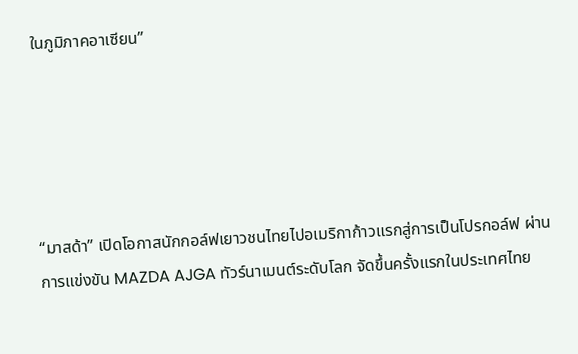ในภูมิภาคอาเซียน”





“มาสด้า” เปิดโอกาสนักกอล์ฟเยาวชนไทยไปอเมริกาก้าวแรกสู่การเป็นโปรกอล์ฟ ผ่านการแข่งขัน MAZDA AJGA ทัวร์นาเมนต์ระดับโลก จัดขึ้นครั้งแรกในประเทศไทย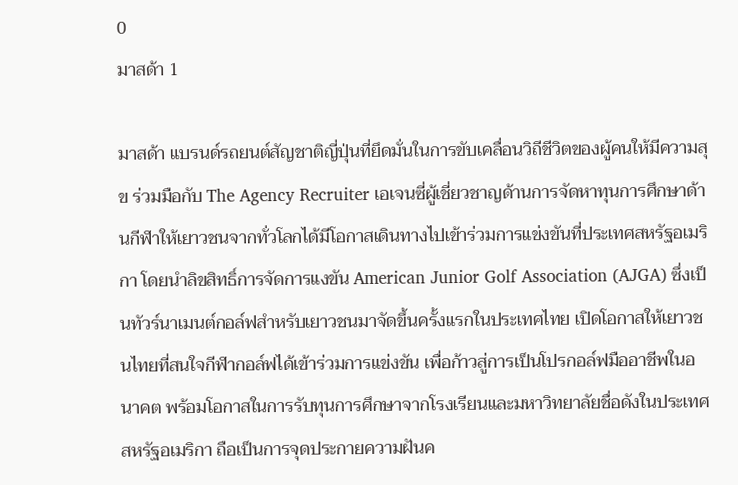0
มาสด้า 1

มาสด้า แบรนด์รถยนต์สัญชาติญี่ปุ่นที่ยึดมั่นในการขับเคลื่อนวิถีชีวิตของผู้คนให้มีความสุข ร่วมมือกับ The Agency Recruiter เอเจนซี่ผู้เชี่ยวชาญด้านการจัดหาทุนการศึกษาด้านกีฬาให้เยาวชนจากทั่วโลกได้มีโอกาสเดินทางไปเข้าร่วมการแข่งขันที่ประเทศสหรัฐอเมริกา โดยนำลิขสิทธิ์การจัดการแงขัน American Junior Golf Association (AJGA) ซึ่งเป็นทัวร์นาเมนต์กอล์ฟสำหรับเยาวชนมาจัดขึ้นครั้งแรกในประเทศไทย เปิดโอกาสให้เยาวชนไทยที่สนใจกีฬากอล์ฟได้เข้าร่วมการแข่งขัน เพื่อก้าวสู่การเป็นโปรกอล์ฟมืออาชีพในอนาคต พร้อมโอกาสในการรับทุนการศึกษาจากโรงเรียนและมหาวิทยาลัยชื่อดังในประเทศสหรัฐอเมริกา ถือเป็นการจุดประกายความฝันค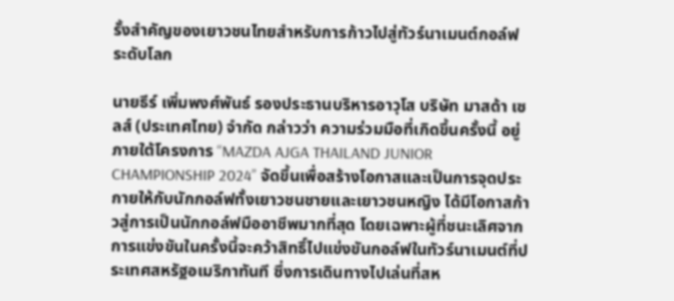รั้งสำคัญของเยาวชนไทยสำหรับการก้าวไปสู่ทัวร์นาเมนต์กอล์ฟระดับโลก

นายธีร์ เพิ่มพงศ์พันธ์ รองประธานบริหารอาวุโส บริษัท มาสด้า เซลส์ (ประเทศไทย) จำกัด กล่าวว่า ความร่วมมือที่เกิดขึ้นครั้งนี้ อยู่ภายใต้โครงการ “MAZDA AJGA THAILAND JUNIOR CHAMPIONSHIP 2024” จัดขึ้นเพื่อสร้างโอกาสและเป็นการจุดประกายให้กับนักกอล์ฟทั้งเยาวชนชายและเยาวชนหญิง ได้มีโอกาสก้าวสู่การเป็นนักกอล์ฟมืออาชีพมากที่สุด โดยเฉพาะผู้ที่ชนะเลิศจากการแข่งขันในครั้งนี้จะคว้าสิทธิ์ไปแข่งขันกอล์ฟในทัวร์นาเมนต์ที่ประเทศสหรัฐอเมริกาทันที ซึ่งการเดินทางไปเล่นที่สห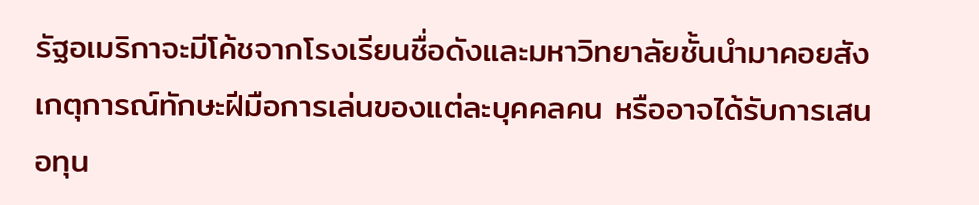รัฐอเมริกาจะมีโค้ชจากโรงเรียนชื่อดังและมหาวิทยาลัยชั้นนำมาคอยสังเกตุการณ์ทักษะฝีมือการเล่นของแต่ละบุคคลคน หรืออาจได้รับการเสนอทุน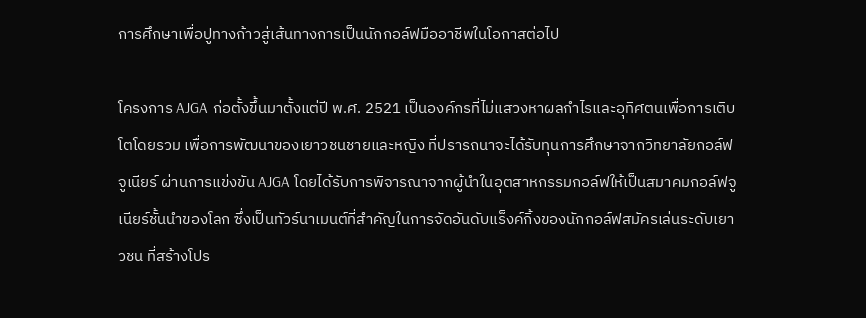การศึกษาเพื่อปูทางก้าวสู่เส้นทางการเป็นนักกอล์ฟมืออาชีพในโอกาสต่อไป

โครงการ AJGA ก่อตั้งขึ้นมาตั้งแต่ปี พ.ศ. 2521 เป็นองค์กรที่ไม่แสวงหาผลกำไรและอุทิศตนเพื่อการเติบโตโดยรวม เพื่อการพัฒนาของเยาวชนชายและหญิง ที่ปรารถนาจะได้รับทุนการศึกษาจากวิทยาลัยกอล์ฟจูเนียร์ ผ่านการแข่งขัน AJGA โดยได้รับการพิจารณาจากผู้นำในอุตสาหกรรมกอล์ฟให้เป็นสมาคมกอล์ฟจูเนียร์ชั้นนำของโลก ซึ่งเป็นทัวร์นาเมนต์ที่สำคัญในการจัดอันดับแร็งค์กิ้งของนักกอล์ฟสมัครเล่นระดับเยาวชน ที่สร้างโปร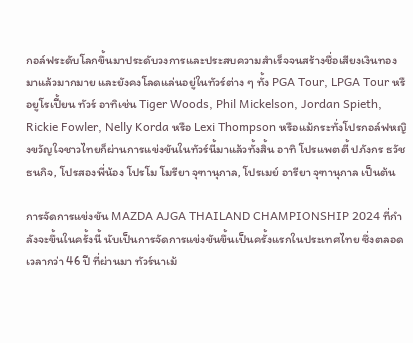กอล์ฟระดับโลกขึ้นมาประดับวงการและประสบความสำเร็จจนสร้างชื่อเสียงเงินทองมาแล้วมากมาย และยังคงโลดแล่นอยู่ในทัวร์ต่าง ๆ ทั้ง PGA Tour, LPGA Tour หรือยูโรเปี้ยน ทัวร์ อาทิเช่น Tiger Woods, Phil Mickelson, Jordan Spieth, Rickie Fowler, Nelly Korda หรือ Lexi Thompson หรือแม้กระทั่งโปรกอล์ฟหญิงขวัญใจชาวไทยก็ผ่านการแข่งขันในทัวร์นี้มาแล้วทั้งสิ้น อาทิ โปรแพตตี้ ปภังกร ธวัชธนกิจ, โปรสองพี่น้อง โปรโม โมรียา จุฑานุกาล, โปรเมย์ อารียา จุฑานุกาล เป็นต้น

การจัดการแข่งขัน MAZDA AJGA THAILAND CHAMPIONSHIP 2024 ที่กำลังจะขึ้นในครั้งนี้ นับเป็นการจัดการแข่งขันขึ้นเป็นครั้งแรกในประเทศไทย ซึ่งตลอดเวลากว่า 46 ปี ที่ผ่านมา ทัวร์นาเม้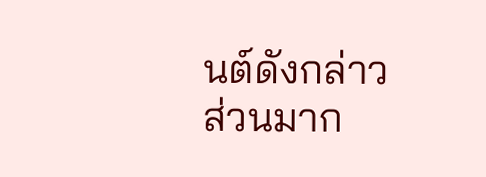นต์ดังกล่าวส่วนมาก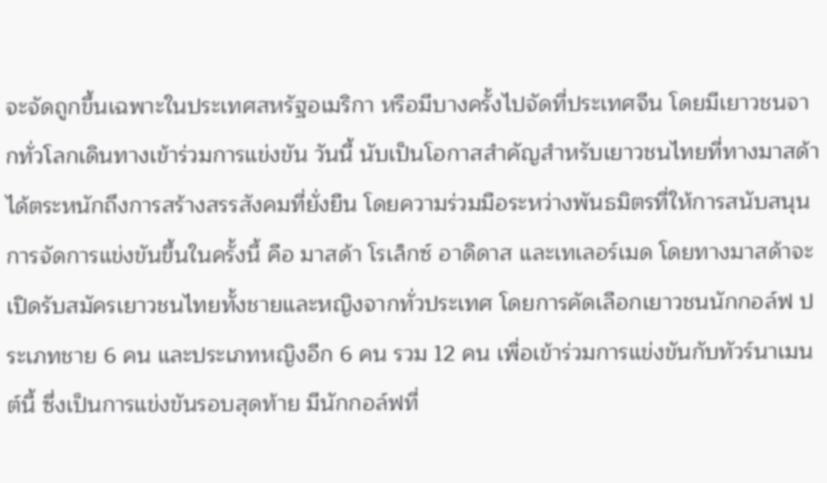จะจัดถูกขึ้นเฉพาะในประเทศสหรัฐอเมริกา หรือมีบางครั้งไปจัดที่ประเทศจีน โดยมีเยาวชนจากทั่วโลกเดินทางเข้าร่วมการแข่งขัน วันนี้ นับเป็นโอกาสสำคัญสำหรับเยาวชนไทยที่ทางมาสด้าได้ตระหนักถึงการสร้างสรรสังคมที่ยั่งยืน โดยความร่วมมือระหว่างพันธมิตรที่ให้การสนับสนุนการจัดการแข่งขันขึ้นในครั้งนี้ คือ มาสด้า โรเล็กซ์ อาดิดาส และเทเลอร์เมด โดยทางมาสด้าจะเปิดรับสมัครเยาวชนไทยทั้งชายและหญิงจากทั่วประเทศ โดยการคัดเลือกเยาวชนนักกอล์ฟ ประเภทชาย 6 คน และประเภทหญิงอีก 6 คน รวม 12 คน เพื่อเข้าร่วมการแข่งขันกับทัวร์นาเมนต์นี้ ซึ่งเป็นการแข่งขันรอบสุดท้าย มีนักกอล์ฟที่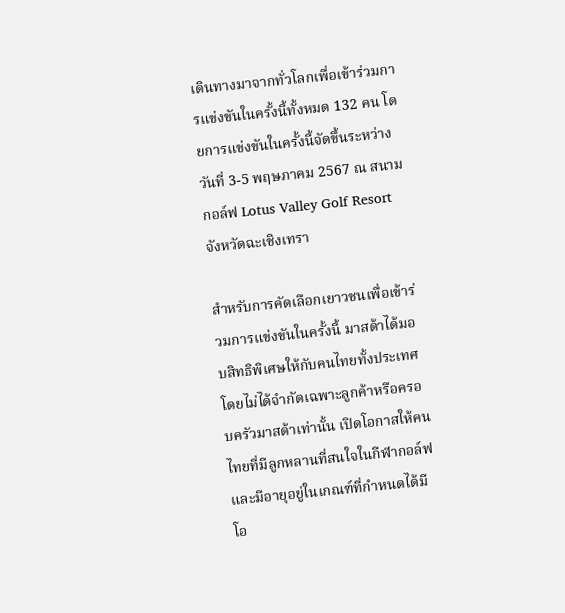เดินทางมาจากทั่วโลกเพื่อเข้าร่วมการแข่งขันในครั้งนี้ทั้งหมด 132 คน โดยการแข่งขันในครั้งนี้จัดขึ้นระหว่างวันที่ 3-5 พฤษภาคม 2567 ณ สนามกอล์ฟ Lotus Valley Golf Resort จังหวัดฉะเชิงเทรา

สำหรับการคัดเลือกเยาวชนเพื่อเข้าร่วมการแข่งขันในครั้งนี้ มาสด้าได้มอบสิทธิพิเศษให้กับคนไทยทั้งประเทศโดยไม่ได้จำกัดเฉพาะลูกค้าหรือครอบครัวมาสด้าเท่านั้น เปิดโอกาสให้คนไทยที่มีลูกหลานที่สนใจในกีฬากอล์ฟ และมีอายุอยู่ในเกณฑ์ที่กำหนดได้มีโอ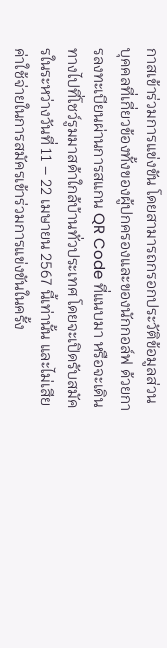กาสเข้าร่วมการแข่งขัน โดยสามารถกรอกประวัติข้อมูลส่วนบุคคลที่เกี่ยวข้องทั้งของผู้ปกครองและของนักกอล์ฟ ด้วยการลงทะเบียนผ่านการสแกน QR Code ที่แนบมา หรือจะเดินทางไปที่โชว์รูมมาสด้าใกล้บ้านทั่วประเทศ โดยจะเปิดรับสมัครในระหว่างวันที่ 11 – 22 เมษายน 2567 นี้เท่านั้น และไม่เสียค่าใช้จ่ายในการสมัครเข้าร่วมการแข่งขันในครั้ง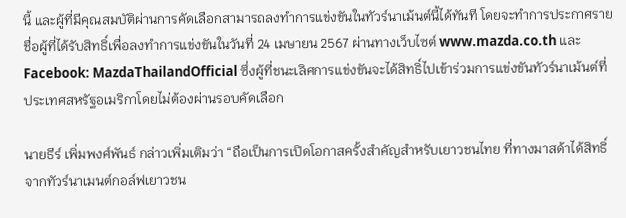นี้ และผู้ที่มีคุณสมบัติผ่านการคัดเลือกสามารถลงทำการแข่งขันในทัวร์นาเม้นต์นี้ได้ทันที โดยจะทำการประกาศรายชื่อผู้ที่ได้รับสิทธิ์เพื่อลงทำการแข่งขันในวันที่ 24 เมษายน 2567 ผ่านทางเว็บไซต์ www.mazda.co.th และ Facebook: MazdaThailandOfficial ซึ่งผู้ที่ชนะเลิศการแข่งขันจะได้สิทธิ์ไปเข้าร่วมการแข่งขันทัวร์นาเม้นต์ที่ประเทศสหรัฐอเมริกาโดยไม่ต้องผ่านรอบคัดเลือก

นายธีร์ เพิ่มพงศ์พันธ์ กล่าวเพิ่มเติมว่า “ถือเป็นการเปิดโอกาสครั้งสำคัญสำหรับเยาวชนไทย ที่ทางมาสด้าได้สิทธิ์จากทัวร์นาเมนต์กอล์ฟเยาวชน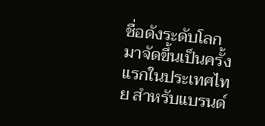ชื่อดังระดับโลกมาจัดขึ้นเป็นครั้งแรกในประเทศไทย สำหรับแบรนด์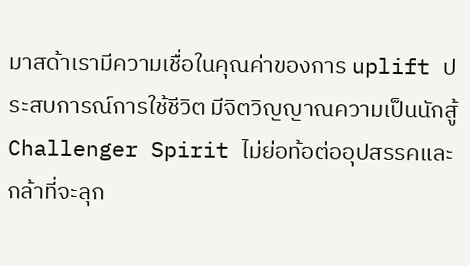มาสด้าเรามีความเชื่อในคุณค่าของการ uplift ประสบการณ์การใช้ชีวิต มีจิตวิญญาณความเป็นนักสู้ Challenger Spirit ไม่ย่อท้อต่ออุปสรรคและกล้าที่จะลุก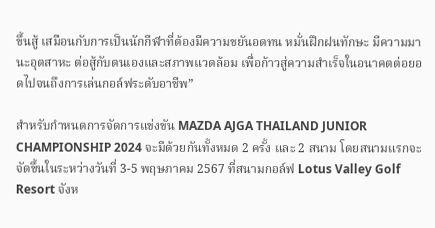ขึ้นสู้ เสมือนกับการเป็นนักกีฬาที่ต้องมีความขยันอดทน หมั่นฝึกฝนทักษะ มีความมานะอุตสาหะ ต่อสู้กับตนเองและสภาพแวดล้อม เพื่อก้าวสู่ความสำเร็จในอนาคตต่อยอดไปจนถึงการเล่นกอล์ฟระดับอาชีพ”

สำหรับกำหนดการจัดการแข่งขัน MAZDA AJGA THAILAND JUNIOR CHAMPIONSHIP 2024 จะมีด้วยกันทั้งหมด 2 ครั้ง และ 2 สนาม โดยสนามแรกจะจัดขึ้นในระหว่างวันที่ 3-5 พฤษภาคม 2567 ที่สนามกอล์ฟ Lotus Valley Golf Resort จังห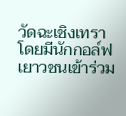วัดฉะเชิงเทรา โดยมีนักกอล์ฟเยาวชนเข้าร่วม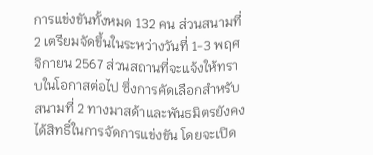การแข่งขันทั้งหมด 132 คน ส่วนสนามที่ 2 เตรียมจัดขึ้นในระหว่างวันที่ 1-3 พฤศจิกายน 2567 ส่วนสถานที่จะแจ้งให้ทราบในโอกาสต่อไป ซึ่งการคัดเลือกสำหรับสนามที่ 2 ทางมาสด้าและพันธมิตรยังคงได้สิทธิ์ในการจัดการแข่งขัน โดยจะเปิด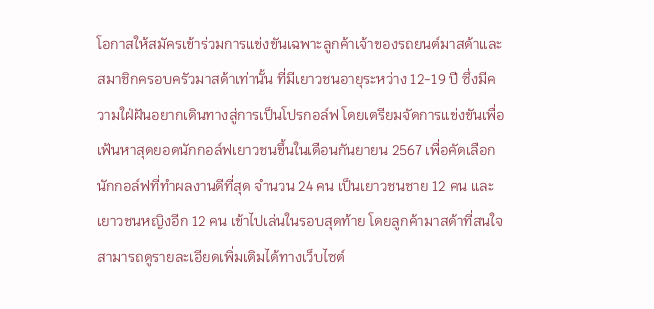โอกาสให้สมัครเข้าร่วมการแข่งขันเฉพาะลูกค้าเจ้าของรถยนต์มาสด้าและสมาชิกครอบครัวมาสด้าเท่านั้น ที่มีเยาวชนอายุระหว่าง 12-19 ปี ซึ่งมีความใฝ่ฝันอยากเดินทางสู่การเป็นโปรกอล์ฟ โดยเตรียมจัดการแข่งขันเพื่อเฟ้นหาสุดยอดนักกอล์ฟเยาวชนขึ้นในเดือนกันยายน 2567 เพื่อคัดเลือกนักกอล์ฟที่ทำผลงานดีที่สุด จำนวน 24 คน เป็นเยาวชนชาย 12 คน และเยาวชนหญิงอีก 12 คน เข้าไปเล่นในรอบสุดท้าย โดยลูกค้ามาสด้าที่สนใจสามารถดูรายละเอียดเพิ่มเติมได้ทางเว็บไซต์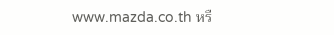www.mazda.co.th หรื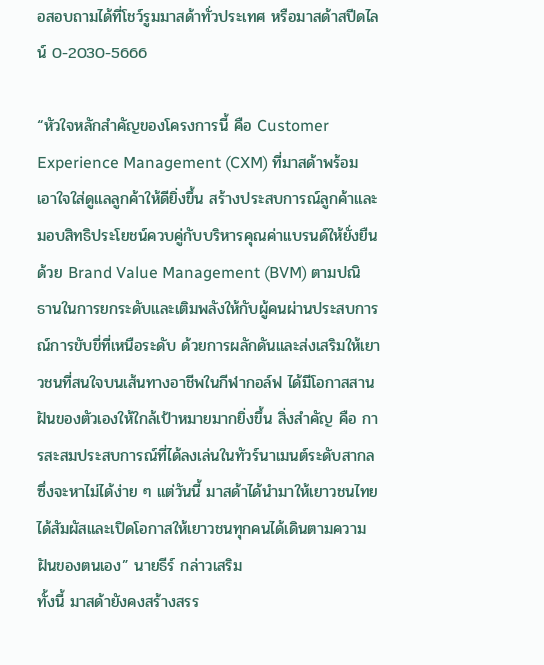อสอบถามได้ที่โชว์รูมมาสด้าทั่วประเทศ หรือมาสด้าสปีดไลน์ 0-2030-5666

“หัวใจหลักสำคัญของโครงการนี้ คือ Customer Experience Management (CXM) ที่มาสด้าพร้อมเอาใจใส่ดูแลลูกค้าให้ดียิ่งขึ้น สร้างประสบการณ์ลูกค้าและมอบสิทธิประโยชน์ควบคู่กับบริหารคุณค่าแบรนด์ให้ยั่งยืนด้วย Brand Value Management (BVM) ตามปณิธานในการยกระดับและเติมพลังให้กับผู้คนผ่านประสบการณ์การขับขี่ที่เหนือระดับ ด้วยการผลักดันและส่งเสริมให้เยาวชนที่สนใจบนเส้นทางอาชีพในกีฬากอล์ฟ ได้มีโอกาสสานฝันของตัวเองให้ใกล้เป้าหมายมากยิ่งขึ้น สิ่งสำคัญ คือ การสะสมประสบการณ์ที่ได้ลงเล่นในทัวร์นาเมนต์ระดับสากล ซึ่งจะหาไม่ได้ง่าย ๆ แต่วันนี้ มาสด้าได้นำมาให้เยาวชนไทยได้สัมผัสและเปิดโอกาสให้เยาวชนทุกคนได้เดินตามความฝันของตนเอง” นายธีร์ กล่าวเสริม
ทั้งนี้ มาสด้ายังคงสร้างสรร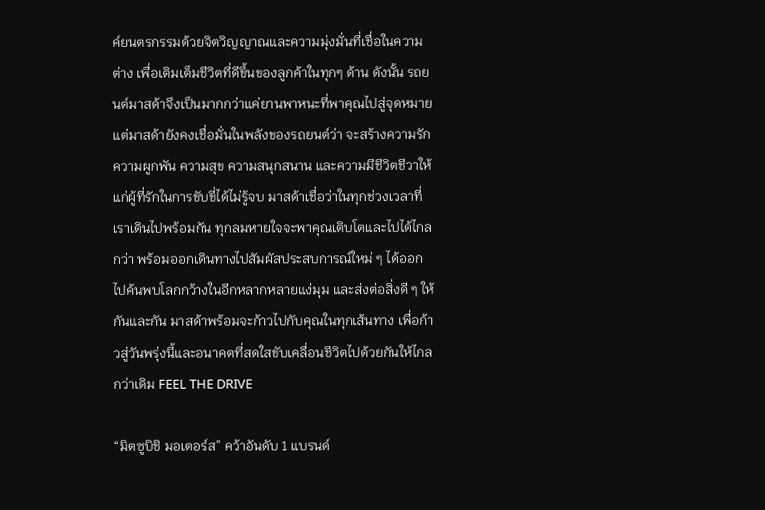ค์ยนตรกรรมด้วยจิตวิญญาณและความมุ่งมั่นที่เชื่อในความต่าง เพื่อเติมเต็มชีวิตที่ดีขึ้นของลูกค้าในทุกๆ ด้าน ดังนั้น รถยนต์มาสด้าจึงเป็นมากกว่าแค่ยานพาหนะที่พาคุณไปสู่จุดหมาย แต่มาสด้ายังคงเชื่อมั่นในพลังของรถยนต์ว่า จะสร้างความรัก ความผูกพัน ความสุข ความสนุกสนาน และความมีชีวิตชีวาให้แก่ผู้ที่รักในการขับขี่ได้ไม่รู้จบ มาสด้าเชื่อว่าในทุกช่วงเวลาที่เราเดินไปพร้อมกัน ทุกลมหายใจจะพาคุณเติบโตและไปได้ไกลกว่า พร้อมออกเดินทางไปสัมผัสประสบการณ์ใหม่ ๆ ได้ออกไปค้นพบโลกกว้างในอีกหลากหลายแง่มุม และส่งต่อสิ่งดี ๆ ให้กันและกัน มาสด้าพร้อมจะก้าวไปกับคุณในทุกเส้นทาง เพื่อก้าวสู่วันพรุ่งนี้และอนาคตที่สดใสขับเคลื่อนชีวิตไปด้วยกันให้ไกลกว่าเดิม FEEL THE DRIVE

“มิตซูบิชิ มอเตอร์ส” คว้าอันดับ 1 แบรนด์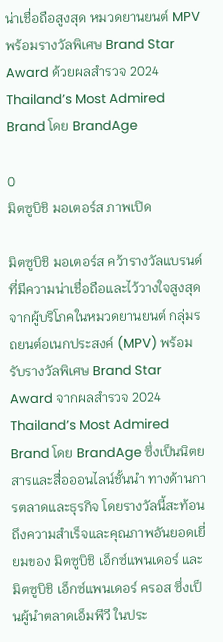น่าเชื่อถือสูงสุด หมวดยานยนต์ MPV พร้อมรางวัลพิเศษ Brand Star Award ด้วยผลสำรวจ 2024 Thailand’s Most Admired Brand โดย BrandAge

0
มิตซูบิชิ มอเตอร์ส ภาพเปิด

มิตซูบิชิ มอเตอร์ส คว้ารางวัลแบรนด์ที่มีความน่าเชื่อถือและไว้วางใจสูงสุดจากผู้บริโภคในหมวดยานยนต์ กลุ่มรถยนต์อเนกประสงค์ (MPV) พร้อมรับรางวัลพิเศษ Brand Star Award จากผลสำรวจ 2024 Thailand’s Most Admired Brand โดย BrandAge ซึ่งเป็นนิตยสารและสื่อออนไลน์ชั้นนำ ทางด้านการตลาดและธุรกิจ โดยรางวัลนี้สะท้อนถึงความสำเร็จและคุณภาพอันยอดเยี่ยมของ มิตซูบิชิ เอ็กซ์แพนเดอร์ และ มิตซูบิชิ เอ็กซ์แพนเดอร์ ครอส ซึ่งเป็นผู้นำตลาดเอ็มพีวี ในประ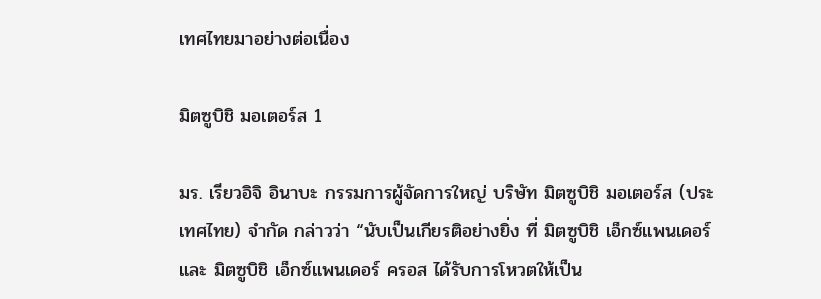เทศไทยมาอย่างต่อเนื่อง

มิตซูบิชิ มอเตอร์ส 1

มร. เรียวอิจิ อินาบะ กรรมการผู้จัดการใหญ่ บริษัท มิตซูบิชิ มอเตอร์ส (ประเทศไทย) จำกัด กล่าวว่า “นับเป็นเกียรติอย่างยิ่ง ที่ มิตซูบิชิ เอ็กซ์แพนเดอร์ และ มิตซูบิชิ เอ็กซ์แพนเดอร์ ครอส ได้รับการโหวตให้เป็น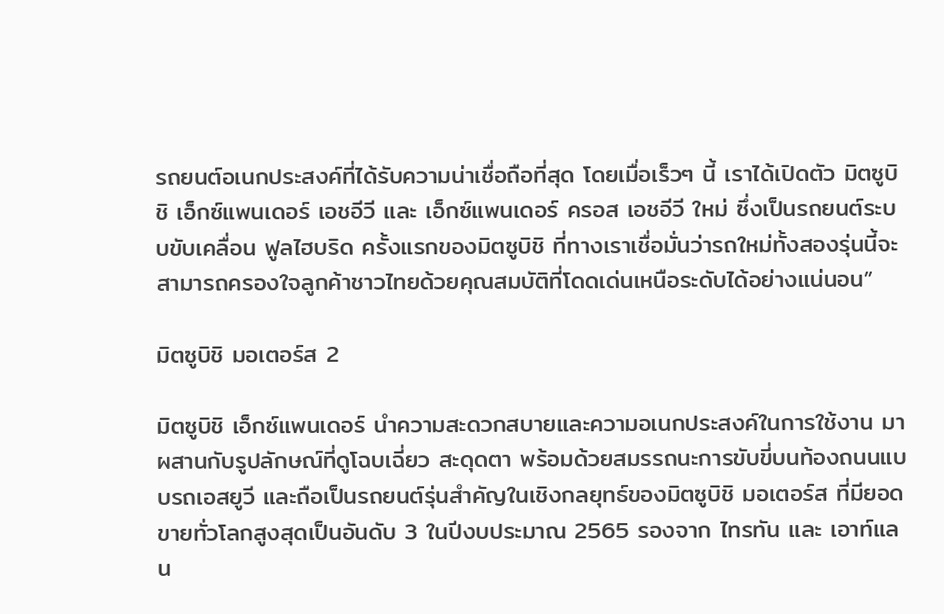รถยนต์อเนกประสงค์ที่ได้รับความน่าเชื่อถือที่สุด โดยเมื่อเร็วๆ นี้ เราได้เปิดตัว มิตซูบิชิ เอ็กซ์แพนเดอร์ เอชอีวี และ เอ็กซ์แพนเดอร์ ครอส เอชอีวี ใหม่ ซึ่งเป็นรถยนต์ระบบขับเคลื่อน ฟูลไฮบริด ครั้งแรกของมิตซูบิชิ ที่ทางเราเชื่อมั่นว่ารถใหม่ทั้งสองรุ่นนี้จะสามารถครองใจลูกค้าชาวไทยด้วยคุณสมบัติที่โดดเด่นเหนือระดับได้อย่างแน่นอน”

มิตซูบิชิ มอเตอร์ส 2

มิตซูบิชิ เอ็กซ์แพนเดอร์ นำความสะดวกสบายและความอเนกประสงค์ในการใช้งาน มาผสานกับรูปลักษณ์ที่ดูโฉบเฉี่ยว สะดุดตา พร้อมด้วยสมรรถนะการขับขี่บนท้องถนนแบบรถเอสยูวี และถือเป็นรถยนต์รุ่นสำคัญในเชิงกลยุทธ์ของมิตซูบิชิ มอเตอร์ส ที่มียอดขายทั่วโลกสูงสุดเป็นอันดับ 3 ในปีงบประมาณ 2565 รองจาก ไทรทัน และ เอาท์แลน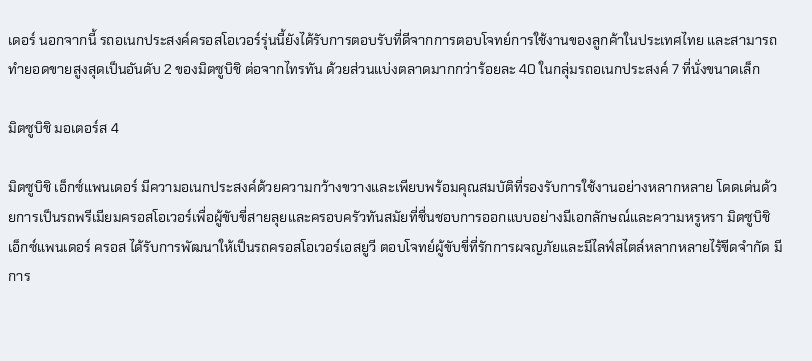เดอร์ นอกจากนี้ รถอเนกประสงค์ครอสโอเวอร์รุ่นนี้ยังได้รับการตอบรับที่ดีจากการตอบโจทย์การใช้งานของลูกค้าในประเทศไทย และสามารถทำยอดขายสูงสุดเป็นอันดับ 2 ของมิตซูบิชิ ต่อจากไทรทัน ด้วยส่วนแบ่งตลาดมากกว่าร้อยละ 40 ในกลุ่มรถอเนกประสงค์ 7 ที่นั่งขนาดเล็ก

มิตซูบิชิ มอเตอร์ส 4

มิตซูบิชิ เอ็กซ์แพนเดอร์ มีความอเนกประสงค์ด้วยความกว้างขวางและเพียบพร้อมคุณสมบัติที่รองรับการใช้งานอย่างหลากหลาย โดดเด่นด้วยการเป็นรถพรีเมียมครอสโอเวอร์เพื่อผู้ขับขี่สายลุยและครอบครัวทันสมัยที่ชื่นชอบการออกแบบอย่างมีเอกลักษณ์และความหรูหรา มิตซูบิชิ เอ็กซ์แพนเดอร์ ครอส ได้รับการพัฒนาให้เป็นรถครอสโอเวอร์เอสยูวี ตอบโจทย์ผู้ขับขี่ที่รักการผจญภัยและมีไลฟ์สไตล์หลากหลายไร้ขีดจำกัด มีการ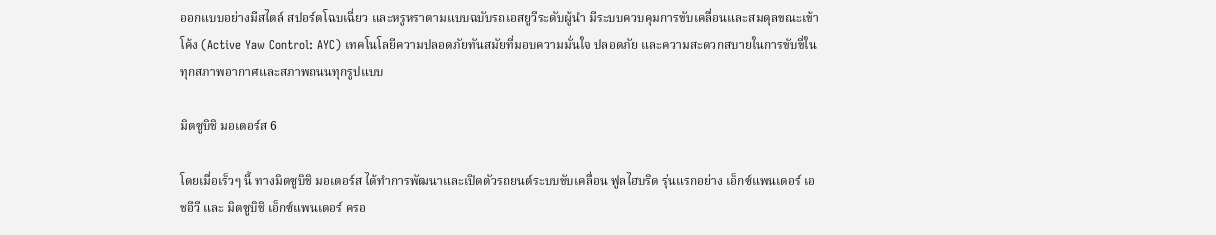ออกแบบอย่างมีสไตล์ สปอร์ตโฉบเฉี่ยว และหรูหราตามแบบฉบับรถเอสยูวีระดับผู้นำ มีระบบควบคุมการขับเคลื่อนและสมดุลขณะเข้าโค้ง (Active Yaw Control: AYC) เทคโนโลยีความปลอดภัยทันสมัยที่มอบความมั่นใจ ปลอดภัย และความสะดวกสบายในการขับขี่ในทุกสภาพอากาศและสภาพถนนทุกรูปแบบ

มิตซูบิชิ มอเตอร์ส 6

โดยเมื่อเร็วๆ นี้ ทางมิตซูบิชิ มอเตอร์ส ได้ทำการพัฒนาและเปิดตัวรถยนต์ระบบขับเคลื่อน ฟูลไฮบริด รุ่นแรกอย่าง เอ็กซ์แพนเดอร์ เอชอีวี และ มิตซูบิชิ เอ็กซ์แพนเดอร์ ครอ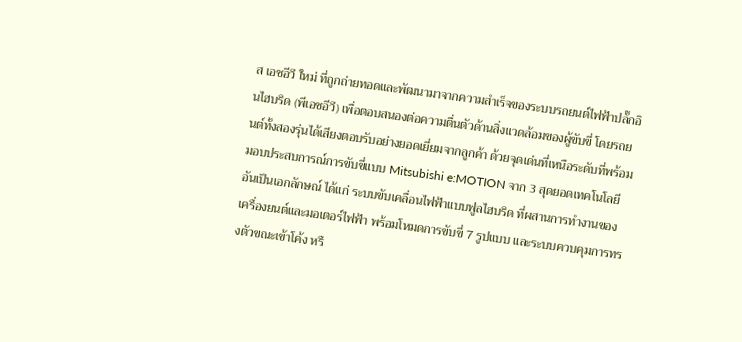ส เอชอีวี ใหม่ ที่ถูกถ่ายทอดและพัฒนามาจากความสำเร็จของระบบรถยนต์ไฟฟ้าปลั๊กอินไฮบริด (พีเอชอีวี) เพื่อตอบสนองต่อความตื่นตัวด้านสิ่งแวดล้อมของผู้ขับขี่ โดยรถยนต์ทั้งสองรุ่นได้เสียงตอบรับอย่างยอดเยี่ยมจากลูกค้า ด้วยจุดเด่นที่เหนือระดับที่พร้อมมอบประสบการณ์การขับขี่แบบ Mitsubishi e:MOTION จาก 3 สุดยอดเทคโนโลยีอันเป็นเอกลักษณ์ ได้แก่ ระบบขับเคลื่อนไฟฟ้าแบบฟูลไฮบริด ที่ผสานการทำงานของเครื่องยนต์และมอเตอร์ไฟฟ้า พร้อมโหมดการขับขี่ 7 รูปแบบ และระบบควบคุมการทรงตัวขณะเข้าโค้ง หรื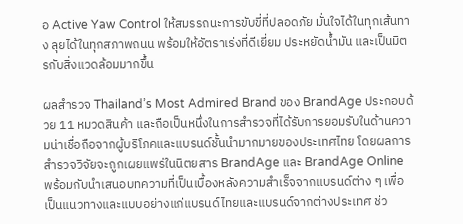อ Active Yaw Control ให้สมรรถนะการขับขี่ที่ปลอดภัย มั่นใจได้ในทุกเส้นทาง ลุยได้ในทุกสภาพถนน พร้อมให้อัตราเร่งที่ดีเยี่ยม ประหยัดน้ำมัน และเป็นมิตรกับสิ่งแวดล้อมมากขึ้น

ผลสำรวจ Thailand’s Most Admired Brand ของ BrandAge ประกอบด้วย 11 หมวดสินค้า และถือเป็นหนึ่งในการสำรวจที่ได้รับการยอมรับในด้านความน่าเชื่อถือจากผู้บริโภคและแบรนด์ชั้นนำมากมายของประเทศไทย โดยผลการสำรวจวิจัยจะถูกเผยแพร่ในนิตยสาร BrandAge และ BrandAge Online พร้อมกับนำเสนอบทความที่เป็นเบื้องหลังความสำเร็จจากแบรนด์ต่าง ๆ เพื่อเป็นแนวทางและแบบอย่างแก่แบรนด์ไทยและแบรนด์จากต่างประเทศ ช่ว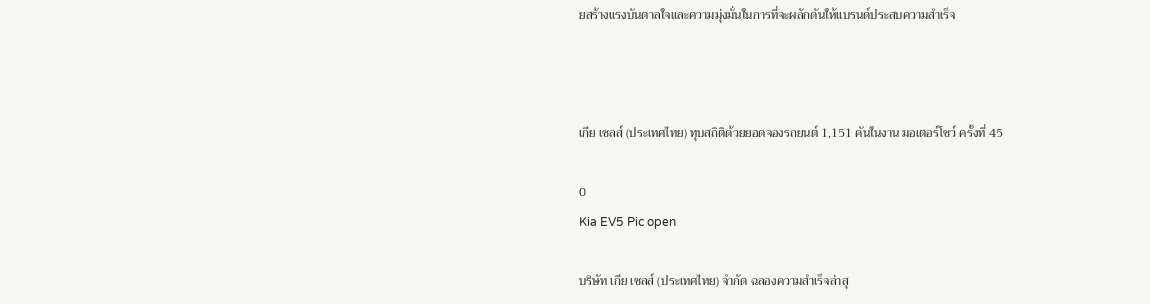ยสร้างแรงบันดาลใจและความมุ่งมั่นในการที่จะผลักดันให้แบรนด์ประสบความสำเร็จ



เกีย เซลส์ (ประเทศไทย) ทุบสถิติด้วยยอดจองรถยนต์ 1,151 คันในงาน มอเตอร์โชว์ ครั้งที่ 45

0
Kia EV5 Pic open

บริษัท เกีย เซลส์ (ประเทศไทย) จำกัด ฉลองความสำเร็จล่าสุ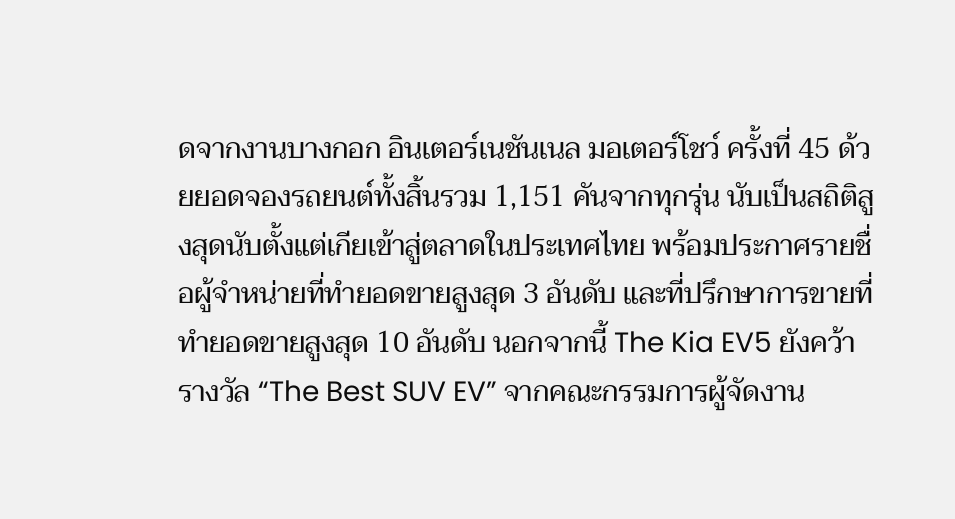ดจากงานบางกอก อินเตอร์เนชันเนล มอเตอร์โชว์ ครั้งที่ 45 ด้วยยอดจองรถยนต์ทั้งสิ้นรวม 1,151 คันจากทุกรุ่น นับเป็นสถิติสูงสุดนับตั้งแต่เกียเข้าสู่ตลาดในประเทศไทย พร้อมประกาศรายชื่อผู้จำหน่ายที่ทำยอดขายสูงสุด 3 อันดับ และที่ปรึกษาการขายที่ทำยอดขายสูงสุด 10 อันดับ นอกจากนี้ The Kia EV5 ยังคว้ารางวัล “The Best SUV EV” จากคณะกรรมการผู้จัดงาน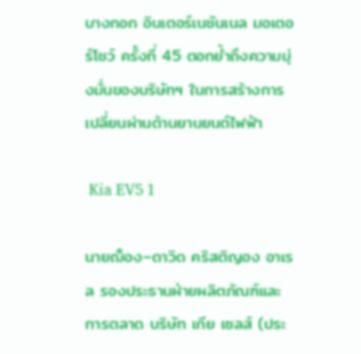บางกอก อินเตอร์เนชันเนล มอเตอร์โชว์ ครั้งที่ 45 ตอกย้ำถึงความมุ่งมั่นของบริษัทฯ ในการสร้างการเปลี่ยนผ่านด้านยานยนต์ไฟฟ้า

 Kia EV5 1

นายฌ็อง–ดาวิด คริสติญอง อาเรล รองประธานฝ่ายผลิตภัณฑ์และการตลาด บริษัท เกีย เซลส์ (ประ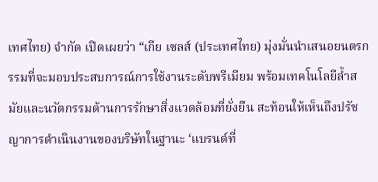เทศไทย) จำกัด เปิดเผยว่า “เกีย เซลส์ (ประเทศไทย) มุ่งมั่นนำเสนอยนตรกรรมที่จะมอบประสบการณ์การใช้งานระดับพรีเมียม พร้อมเทคโนโลยีล้ำสมัยและนวัตกรรมด้านการรักษาสิ่งแวดล้อมที่ยั่งยืน สะท้อนให้เห็นถึงปรัชญาการดำเนินงานของบริษัทในฐานะ ‘แบรนด์ที่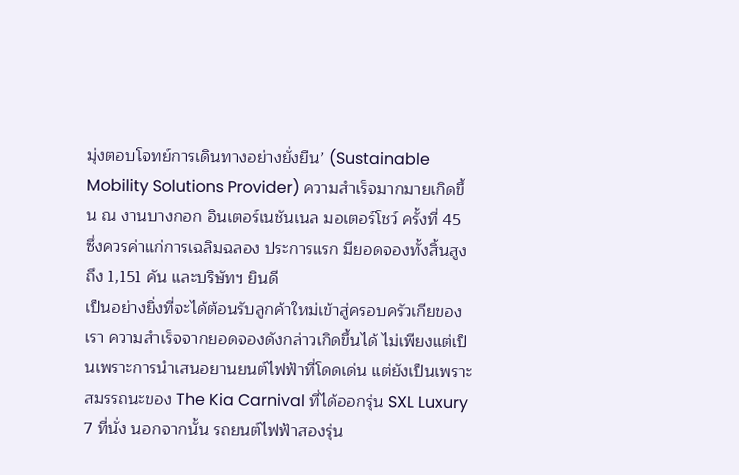มุ่งตอบโจทย์การเดินทางอย่างยั่งยืน’ (Sustainable Mobility Solutions Provider) ความสำเร็จมากมายเกิดขึ้น ณ งานบางกอก อินเตอร์เนชันเนล มอเตอร์โชว์ ครั้งที่ 45 ซึ่งควรค่าแก่การเฉลิมฉลอง ประการแรก มียอดจองทั้งสิ้นสูงถึง 1,151 คัน และบริษัทฯ ยินดี
เป็นอย่างยิ่งที่จะได้ต้อนรับลูกค้าใหม่เข้าสู่ครอบครัวเกียของเรา ความสำเร็จจากยอดจองดังกล่าวเกิดขึ้นได้ ไม่เพียงแต่เป็นเพราะการนำเสนอยานยนต์ไฟฟ้าที่โดดเด่น แต่ยังเป็นเพราะสมรรถนะของ The Kia Carnival ที่ได้ออกรุ่น SXL Luxury 7 ที่นั่ง นอกจากนั้น รถยนต์ไฟฟ้าสองรุ่น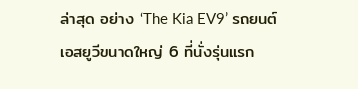ล่าสุด อย่าง ‘The Kia EV9’ รถยนต์เอสยูวีขนาดใหญ่ 6 ที่นั่งรุ่นแรก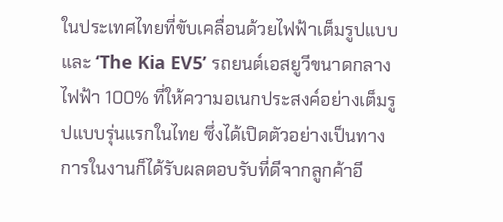ในประเทศไทยที่ขับเคลื่อนด้วยไฟฟ้าเต็มรูปแบบ และ ‘The Kia EV5’ รถยนต์เอสยูวีขนาดกลาง ไฟฟ้า 100% ที่ให้ความอเนกประสงค์อย่างเต็มรูปแบบรุ่นแรกในไทย ซึ่งได้เปิดตัวอย่างเป็นทางการในงานก็ได้รับผลตอบรับที่ดีจากลูกค้าอี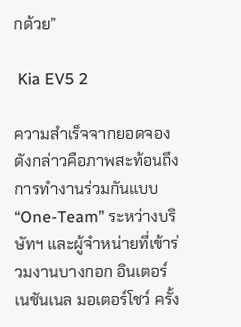กด้วย”

 Kia EV5 2

ความสำเร็จจากยอดจองดังกล่าวคือภาพสะท้อนถึงการทำงานร่วมกันแบบ “One-Team” ระหว่างบริษัทฯ และผู้จำหน่ายที่เข้าร่วมงานบางกอก อินเตอร์เนชันเนล มอเตอร์โชว์ ครั้ง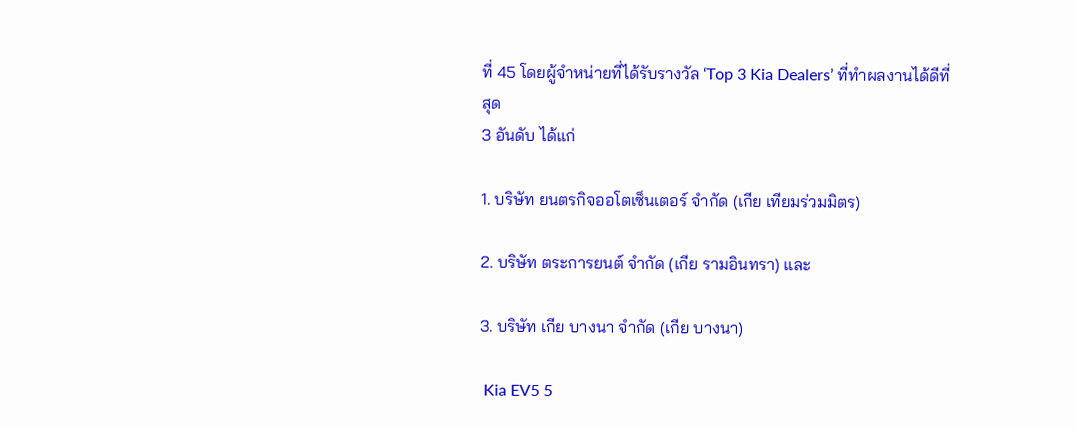ที่ 45 โดยผู้จำหน่ายที่ได้รับรางวัล ‘Top 3 Kia Dealers’ ที่ทำผลงานได้ดีที่สุด
3 อันดับ ได้แก่

1. บริษัท ยนตรกิจออโตเซ็นเตอร์ จำกัด (เกีย เทียมร่วมมิตร)

2. บริษัท ตระการยนต์ จำกัด (เกีย รามอินทรา) และ

3. บริษัท เกีย บางนา จำกัด (เกีย บางนา)

 Kia EV5 5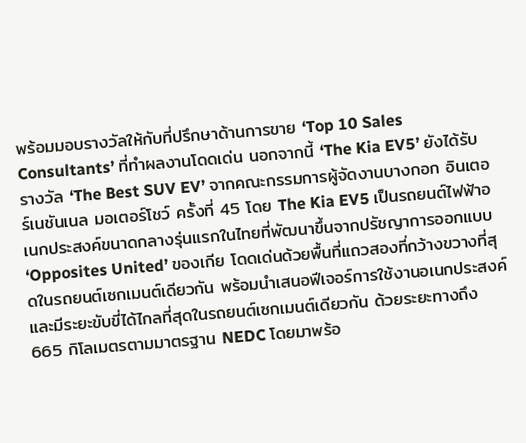พร้อมมอบรางวัลให้กับที่ปรึกษาด้านการขาย ‘Top 10 Sales Consultants’ ที่ทำผลงานโดดเด่น นอกจากนี้ ‘The Kia EV5’ ยังได้รับรางวัล ‘The Best SUV EV’ จากคณะกรรมการผู้จัดงานบางกอก อินเตอร์เนชันเนล มอเตอร์โชว์ ครั้งที่ 45 โดย The Kia EV5 เป็นรถยนต์ไฟฟ้าอเนกประสงค์ขนาดกลางรุ่นแรกในไทยที่พัฒนาขึ้นจากปรัชญาการออกแบบ ‘Opposites United’ ของเกีย โดดเด่นด้วยพื้นที่แถวสองที่กว้างขวางที่สุดในรถยนต์เซกเมนต์เดียวกัน พร้อมนำเสนอฟีเจอร์การใช้งานอเนกประสงค์และมีระยะขับขี่ได้ไกลที่สุดในรถยนต์เซกเมนต์เดียวกัน ด้วยระยะทางถึง 665 กิโลเมตรตามมาตรฐาน NEDC โดยมาพร้อ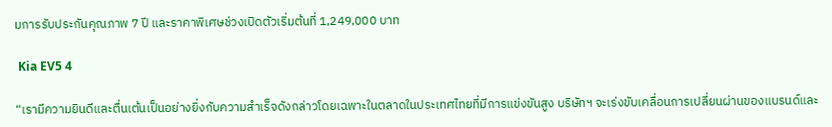มการรับประกันคุณภาพ 7 ปี และราคาพิเศษช่วงเปิดตัวเริ่มต้นที่ 1,249,000 บาท

 Kia EV5 4

“เรามีความยินดีและตื่นเต้นเป็นอย่างยิ่งกับความสำเร็จดังกล่าวโดยเฉพาะในตลาดในประเทศไทยที่มีการแข่งขันสูง บริษัทฯ จะเร่งขับเคลื่อนการเปลี่ยนผ่านของแบรนด์และ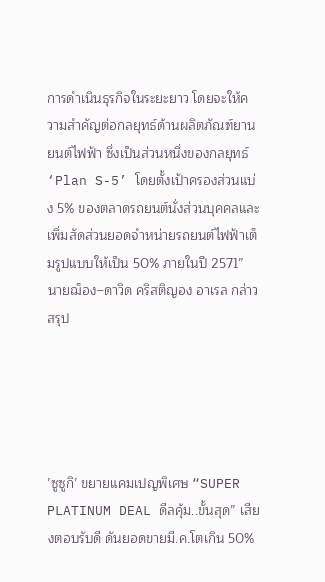การดำเนินธุรกิจในระยะยาว โดยจะให้ความสำคัญต่อกลยุทธ์ด้านผลิตภัณฑ์ยานยนต์ไฟฟ้า ซึ่งเป็นส่วนหนึ่งของกลยุทธ์ ‘Plan S-5’ โดยตั้งเป้าครองส่วนแบ่ง 5% ของตลาดรถยนต์นั่งส่วนบุคคลและเพิ่มสัดส่วนยอดจำหน่ายรถยนต์ไฟฟ้าเต็มรูปแบบให้เป็น 50% ภายในปี 2571” นายฌ็อง–ดาวิด คริสติญอง อาเรล กล่าวสรุป





’ซูซูกิ’ ขยายแคมเปญพิเศษ “SUPER PLATINUM DEAL ดีลคุ้ม..ขั้นสุด” เสียงตอบรับดี ดันยอดขายมี.ค.โตเกิน 50%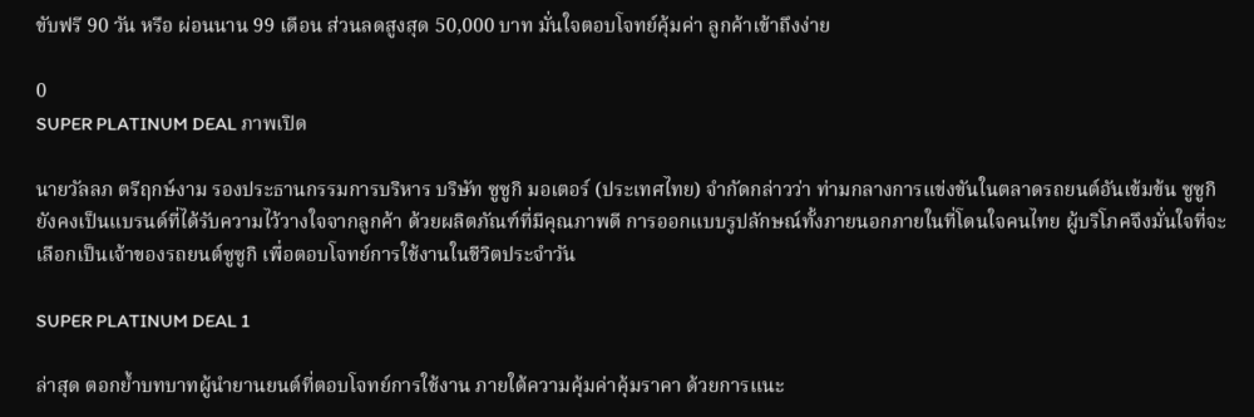ขับฟรี 90 วัน หรือ ผ่อนนาน 99 เดือน ส่วนลดสูงสุด 50,000 บาท มั่นใจตอบโจทย์คุ้มค่า ลูกค้าเข้าถึงง่าย

0
SUPER PLATINUM DEAL ภาพเปิด

นายวัลลภ ตรีฤกษ์งาม รองประธานกรรมการบริหาร บริษัท ซูซูกิ มอเตอร์ (ประเทศไทย) จำกัดกล่าวว่า ท่ามกลางการแข่งขันในตลาดรถยนต์อันเข้มข้น ซูซูกิยังคงเป็นแบรนด์ที่ได้รับความไว้วางใจจากลูกค้า ด้วยผลิตภัณฑ์ที่มีคุณภาพดี การออกแบบรูปลักษณ์ทั้งภายนอกภายในที่โดนใจคนไทย ผู้บริโภคจึงมั่นใจที่จะเลือกเป็นเจ้าของรถยนต์ซูซูกิ เพื่อตอบโจทย์การใช้งานในชีวิตประจำวัน

SUPER PLATINUM DEAL 1

ล่าสุด ตอกย้ำบทบาทผู้นำยานยนต์ที่ตอบโจทย์การใช้งาน ภายใต้ความคุ้มค่าคุ้มราคา ด้วยการแนะ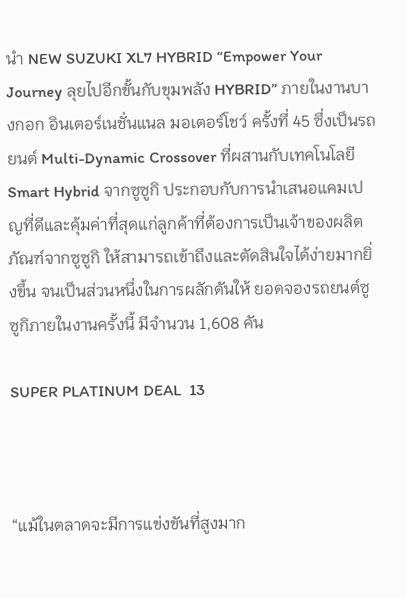นำ NEW SUZUKI XL7 HYBRID “Empower Your Journey ลุยไปอีกขั้นกับขุมพลัง HYBRID” ภายในงานบางกอก อินเตอร์เนชั่นแนล มอเตอร์โชว์ ครั้งที่ 45 ซึ่งเป็นรถยนต์ Multi-Dynamic Crossover ที่ผสานกับเทคโนโลยี Smart Hybrid จากซูซูกิ ประกอบกับการนำเสนอแคมเปญที่ดีและคุ้มค่าที่สุดแก่ลูกค้าที่ต้องการเป็นเจ้าของผลิตภัณฑ์จากซูซูกิ ให้สามารถเข้าถึงและตัดสินใจได้ง่ายมากยิ่งขึ้น จนเป็นส่วนหนึ่งในการผลักดันให้ ยอดจองรถยนต์ซูซูกิภายในงานครั้งนี้ มีจำนวน 1,608 คัน

SUPER PLATINUM DEAL  13



“แม้ในตลาดจะมีการแข่งขันที่สูงมาก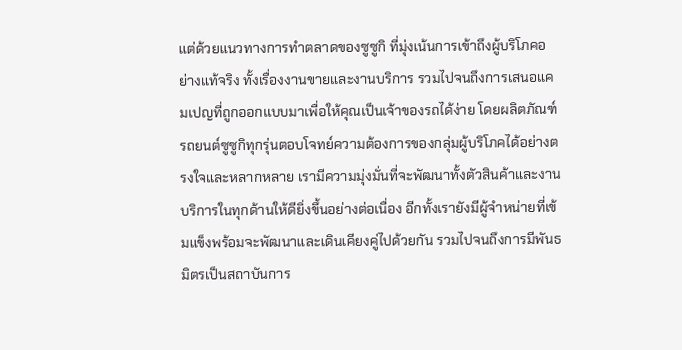แต่ด้วยแนวทางการทำตลาดของซูซูกิ ที่มุ่งเน้นการเข้าถึงผู้บริโภคอย่างแท้จริง ทั้งเรื่องงานขายและงานบริการ รวมไปจนถึงการเสนอแคมเปญที่ถูกออกแบบมาเพื่อให้คุณเป็นเจ้าของรถได้ง่าย โดยผลิตภัณฑ์รถยนต์ซูซูกิทุกรุ่นตอบโจทย์ความต้องการของกลุ่มผู้บริโภคได้อย่างตรงใจและหลากหลาย เรามีความมุ่งมั่นที่จะพัฒนาทั้งตัวสินค้าและงานบริการในทุกด้านให้ดียิ่งขึ้นอย่างต่อเนื่อง อีกทั้งเรายังมีผู้จำหน่ายที่เข้มแข็งพร้อมจะพัฒนาและเดินเคียงคู่ไปด้วยกัน รวมไปจนถึงการมีพันธมิตรเป็นสถาบันการ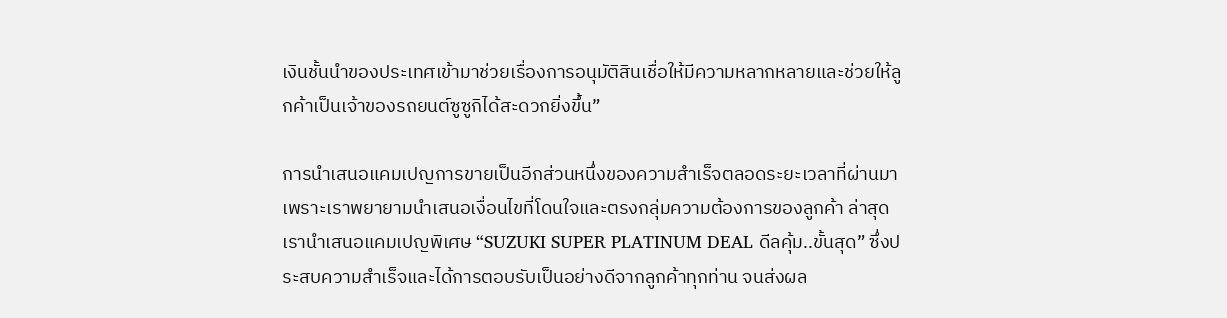เงินชั้นนำของประเทศเข้ามาช่วยเรื่องการอนุมัติสินเชื่อให้มีความหลากหลายและช่วยให้ลูกค้าเป็นเจ้าของรถยนต์ซูซูกิได้สะดวกยิ่งขึ้น”

การนำเสนอแคมเปญการขายเป็นอีกส่วนหนึ่งของความสำเร็จตลอดระยะเวลาที่ผ่านมา เพราะเราพยายามนำเสนอเงื่อนไขที่โดนใจและตรงกลุ่มความต้องการของลูกค้า ล่าสุดเรานำเสนอแคมเปญพิเศษ “SUZUKI SUPER PLATINUM DEAL ดีลคุ้ม..ขั้นสุด” ซึ่งประสบความสำเร็จและได้การตอบรับเป็นอย่างดีจากลูกค้าทุกท่าน จนส่งผล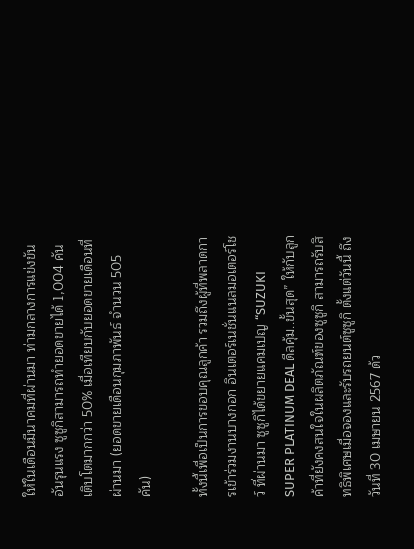ให้ในเดือนมีนาคมที่ผ่านมา ท่ามกลางการแข่งขันอันรุนแรง ซูซูกิสามารถทำยอดขายได้ 1,004 คัน เติบโตมากกว่า 50% เมื่อเทียบกับยอดขายเดือนที่ผ่านมา (ยอดขายเดือนกุมภาพันธ์ จำนวน 505 คัน)

ทั้งนี้เพื่อเป็นการขอบคุณลูกค้า รวมถึงผู้ที่พลาดการเข้าร่วมงานบางกอก อินเตอร์เนชั่นแนลมอเตอร์โชว์ ที่ผ่านมา ซูซูกิได้ขยายแคมเปญ “SUZUKI SUPER PLATINUM DEAL ดีลคุ้ม..ขั้นสุด” ให้กับลูกค้าที่ยังคงสนใจในผลิตภัณฑ์ของซูซูกิ สามารถรับสิทธิพิเศษเมื่อจองและรับรถยนต์ซูซูกิ ตั้งแต่วันนี้ ถึงวันที่ 30 เมษายน 2567 ด้ว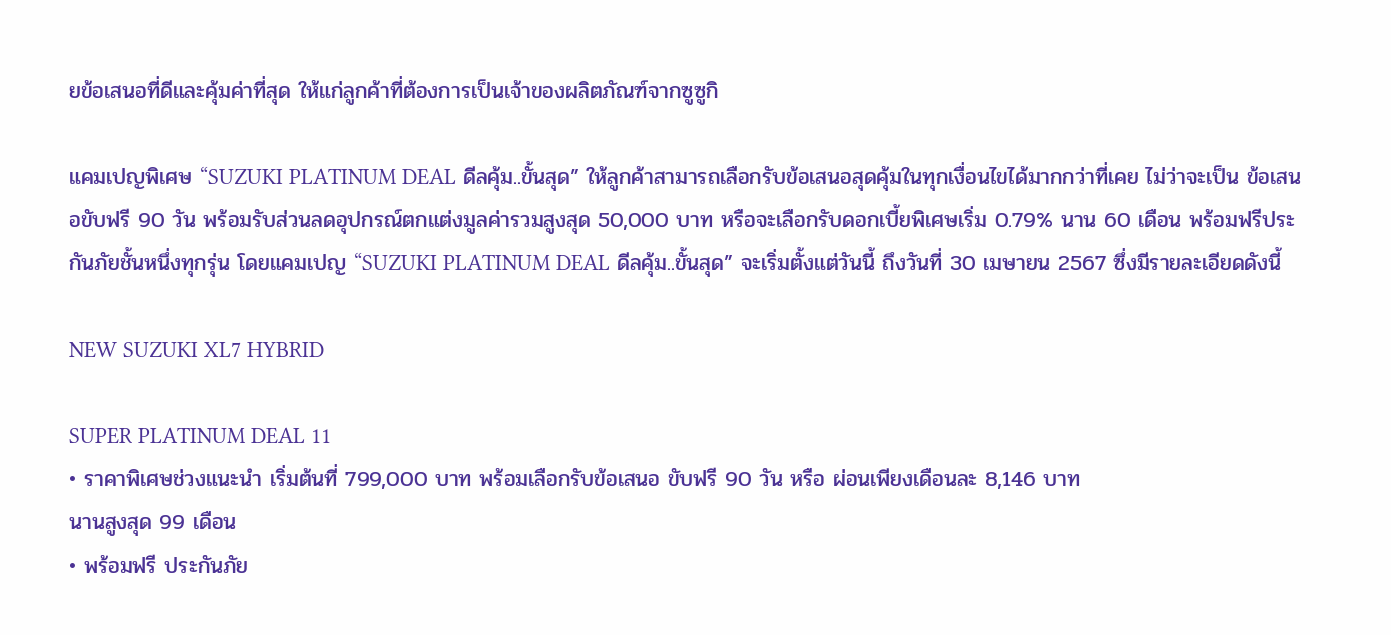ยข้อเสนอที่ดีและคุ้มค่าที่สุด ให้แก่ลูกค้าที่ต้องการเป็นเจ้าของผลิตภัณฑ์จากซูซูกิ

แคมเปญพิเศษ “SUZUKI PLATINUM DEAL ดีลคุ้ม..ขั้นสุด” ให้ลูกค้าสามารถเลือกรับข้อเสนอสุดคุ้มในทุกเงื่อนไขได้มากกว่าที่เคย ไม่ว่าจะเป็น ข้อเสนอขับฟรี 90 วัน พร้อมรับส่วนลดอุปกรณ์ตกแต่งมูลค่ารวมสูงสุด 50,000 บาท หรือจะเลือกรับดอกเบี้ยพิเศษเริ่ม 0.79% นาน 60 เดือน พร้อมฟรีประกันภัยชั้นหนึ่งทุกรุ่น โดยแคมเปญ “SUZUKI PLATINUM DEAL ดีลคุ้ม..ขั้นสุด” จะเริ่มตั้งแต่วันนี้ ถึงวันที่ 30 เมษายน 2567 ซึ่งมีรายละเอียดดังนี้

NEW SUZUKI XL7 HYBRID

SUPER PLATINUM DEAL 11
• ราคาพิเศษช่วงแนะนำ เริ่มต้นที่ 799,000 บาท พร้อมเลือกรับข้อเสนอ ขับฟรี 90 วัน หรือ ผ่อนเพียงเดือนละ 8,146 บาท
นานสูงสุด 99 เดือน
• พร้อมฟรี ประกันภัย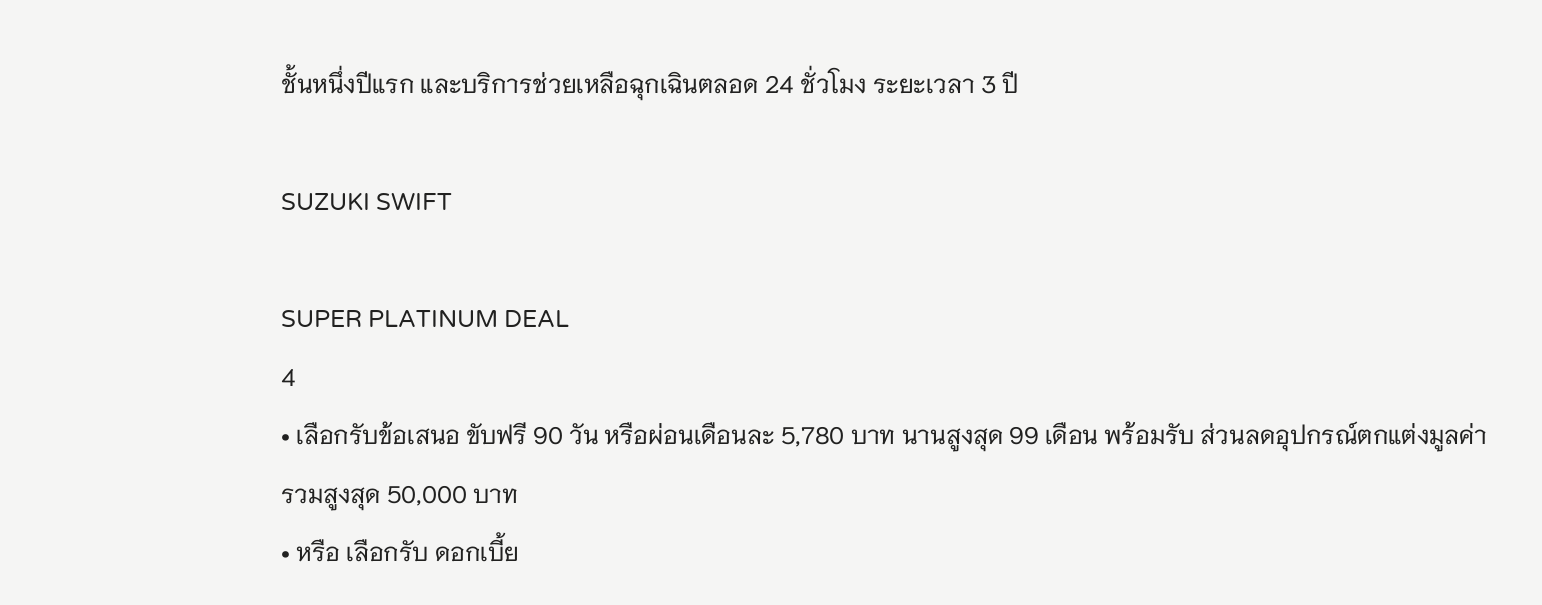ชั้นหนึ่งปีแรก และบริการช่วยเหลือฉุกเฉินตลอด 24 ชั่วโมง ระยะเวลา 3 ปี

SUZUKI SWIFT

SUPER PLATINUM DEAL
4
• เลือกรับข้อเสนอ ขับฟรี 90 วัน หรือผ่อนเดือนละ 5,780 บาท นานสูงสุด 99 เดือน พร้อมรับ ส่วนลดอุปกรณ์ตกแต่งมูลค่ารวมสูงสุด 50,000 บาท
• หรือ เลือกรับ ดอกเบี้ย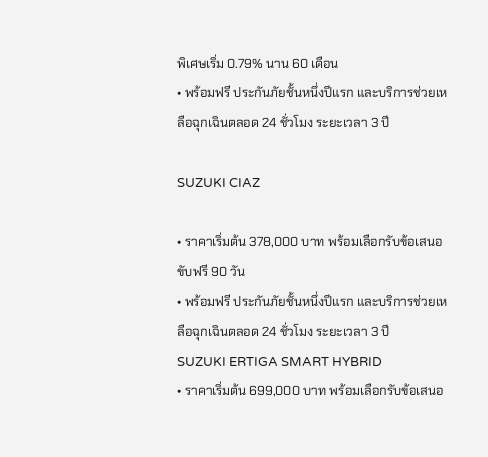พิเศษเริ่ม 0.79% นาน 60 เดือน
• พร้อมฟรี ประกันภัยชั้นหนึ่งปีแรก และบริการช่วยเหลือฉุกเฉินตลอด 24 ชั่วโมง ระยะเวลา 3 ปี

SUZUKI CIAZ

• ราคาเริ่มต้น 378,000 บาท พร้อมเลือกรับข้อเสนอ ขับฟรี 90 วัน
• พร้อมฟรี ประกันภัยชั้นหนึ่งปีแรก และบริการช่วยเหลือฉุกเฉินตลอด 24 ชั่วโมง ระยะเวลา 3 ปี
SUZUKI ERTIGA SMART HYBRID
• ราคาเริ่มต้น 699,000 บาท พร้อมเลือกรับข้อเสนอ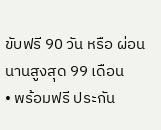ขับฟรี 90 วัน หรือ ผ่อนนานสูงสุด 99 เดือน
• พร้อมฟรี ประกัน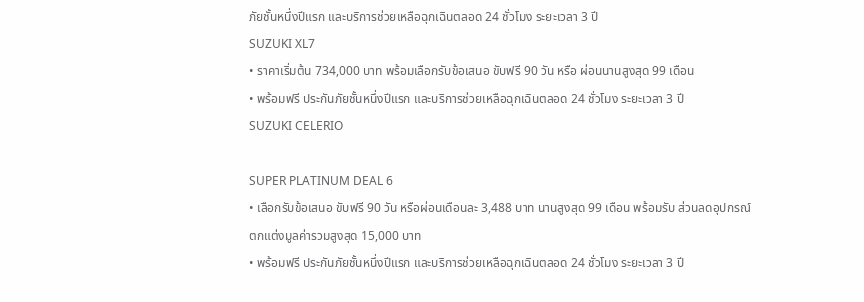ภัยชั้นหนึ่งปีแรก และบริการช่วยเหลือฉุกเฉินตลอด 24 ชั่วโมง ระยะเวลา 3 ปี
SUZUKI XL7
• ราคาเริ่มต้น 734,000 บาท พร้อมเลือกรับข้อเสนอ ขับฟรี 90 วัน หรือ ผ่อนนานสูงสุด 99 เดือน
• พร้อมฟรี ประกันภัยชั้นหนึ่งปีแรก และบริการช่วยเหลือฉุกเฉินตลอด 24 ชั่วโมง ระยะเวลา 3 ปี
SUZUKI CELERIO

SUPER PLATINUM DEAL 6
• เลือกรับข้อเสนอ ขับฟรี 90 วัน หรือผ่อนเดือนละ 3,488 บาท นานสูงสุด 99 เดือน พร้อมรับ ส่วนลดอุปกรณ์ตกแต่งมูลค่ารวมสูงสุด 15,000 บาท
• พร้อมฟรี ประกันภัยชั้นหนึ่งปีแรก และบริการช่วยเหลือฉุกเฉินตลอด 24 ชั่วโมง ระยะเวลา 3 ปี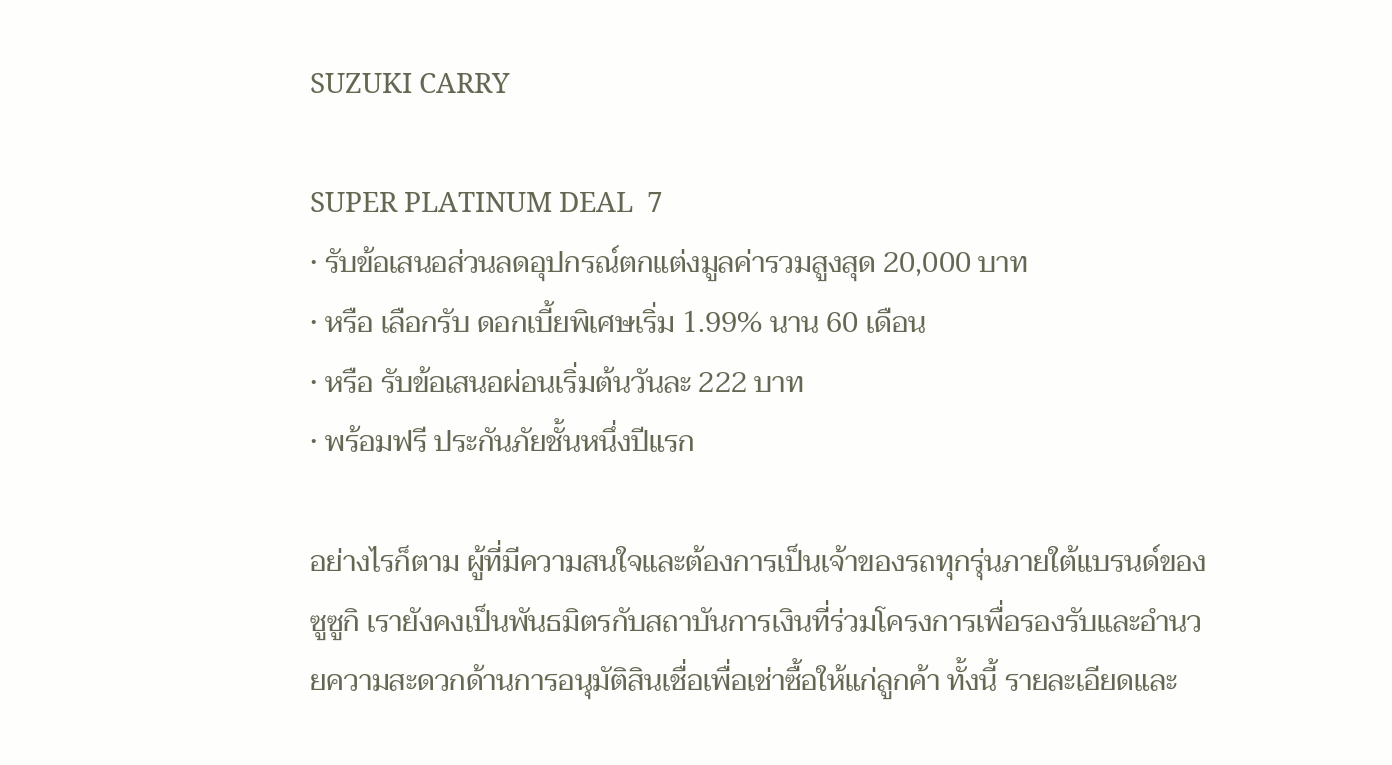SUZUKI CARRY

SUPER PLATINUM DEAL  7
• รับข้อเสนอส่วนลดอุปกรณ์ตกแต่งมูลค่ารวมสูงสุด 20,000 บาท
• หรือ เลือกรับ ดอกเบี้ยพิเศษเริ่ม 1.99% นาน 60 เดือน
• หรือ รับข้อเสนอผ่อนเริ่มต้นวันละ 222 บาท
• พร้อมฟรี ประกันภัยชั้นหนึ่งปีแรก

อย่างไรก็ตาม ผู้ที่มีความสนใจและต้องการเป็นเจ้าของรถทุกรุ่นภายใต้แบรนด์ของซูซูกิ เรายังคงเป็นพันธมิตรกับสถาบันการเงินที่ร่วมโครงการเพื่อรองรับและอำนวยความสะดวกด้านการอนุมัติสินเชื่อเพื่อเช่าซื้อให้แก่ลูกค้า ทั้งนี้ รายละเอียดและ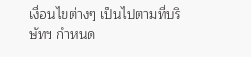เงื่อนไขต่างๆ เป็นไปตามที่บริษัทฯ กำหนด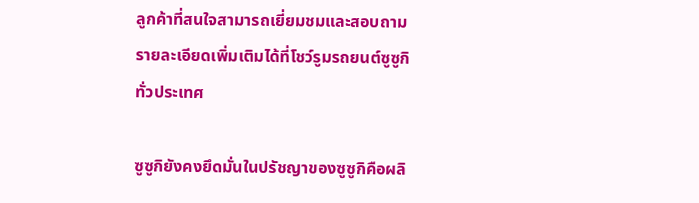ลูกค้าที่สนใจสามารถเยี่ยมชมและสอบถามรายละเอียดเพิ่มเติมได้ที่โชว์รูมรถยนต์ซูซูกิทั่วประเทศ

ซูซูกิยังคงยึดมั่นในปรัชญาของซูซูกิคือผลิ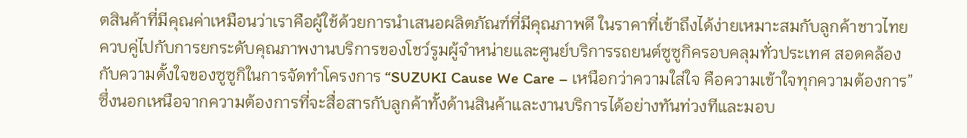ตสินค้าที่มีคุณค่าเหมือนว่าเราคือผู้ใช้ด้วยการนำเสนอผลิตภัณฑ์ที่มีคุณภาพดี ในราคาที่เข้าถึงได้ง่ายเหมาะสมกับลูกค้าชาวไทย ควบคู่ไปกับการยกระดับคุณภาพงานบริการของโชว์รูมผู้จำหน่ายและศูนย์บริการรถยนต์ซูซูกิครอบคลุมทั่วประเทศ สอดคล้องกับความตั้งใจของซูซูกิในการจัดทำโครงการ “SUZUKI Cause We Care – เหนือกว่าความใส่ใจ คือความเข้าใจทุกความต้องการ” ซึ่งนอกเหนือจากความต้องการที่จะสื่อสารกับลูกค้าทั้งด้านสินค้าและงานบริการได้อย่างทันท่วงทีและมอบ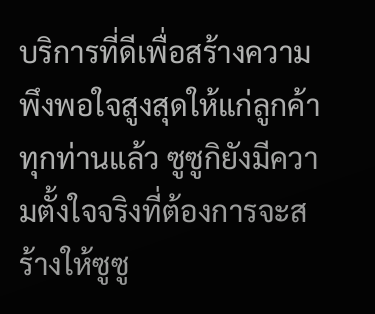บริการที่ดีเพื่อสร้างความพึงพอใจสูงสุดให้แก่ลูกค้าทุกท่านแล้ว ซูซูกิยังมีความตั้งใจจริงที่ต้องการจะสร้างให้ซูซู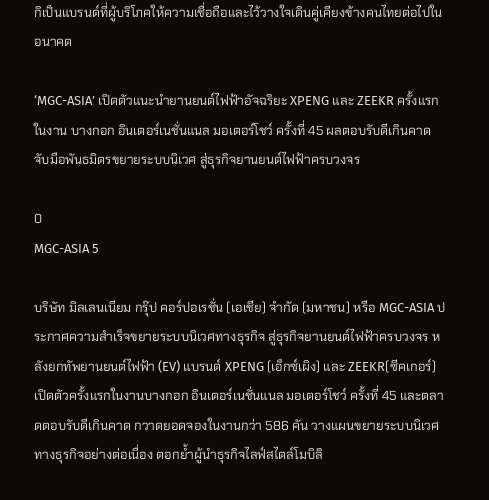กิเป็นแบรนด์ที่ผู้บริโภคให้ความเชื่อถือและไว้วางใจเดินคู่เคียงข้างคนไทยต่อไปในอนาคต

‘MGC-ASIA’ เปิดตัวแนะนำยานยนต์ไฟฟ้าอัจฉริยะ XPENG และ ZEEKR ครั้งแรกในงาน บางกอก อินเตอร์เนชั่นแนล มอเตอร์โชว์ ครั้งที่ 45 ผลตอบรับดีเกินคาด จับมือพันธมิตรขยายระบบนิเวศ สู่ธุรกิจยานยนต์ไฟฟ้าครบวงจร

0
MGC-ASIA 5

บริษัท มิลเลนเนียม กรุ๊ป คอร์ปอเรชั่น (เอเชีย) จำกัด (มหาชน) หรือ MGC-ASIA ประกาศความสำเร็จขยายระบบนิเวศทางธุรกิจ สู่ธุรกิจยานยนต์ไฟฟ้าครบวงจร หลังยกทัพยานยนต์ไฟฟ้า (EV) แบรนด์ XPENG (เอ็กซ์เผิง) และ ZEEKR(ซีคเกอร์) เปิดตัวครั้งแรกในงานบางกอก อินเตอร์เนชั่นแนล มอเตอร์โชว์ ครั้งที่ 45 และตลาดตอบรับดีเกินคาด กวาดยอดจองในงานกว่า 586 คัน วางแผนขยายระบบนิเวศทางธุรกิจอย่างต่อเนื่อง ตอกย้ำผู้นำธุรกิจไลฟ์สไตล์โมบิลิ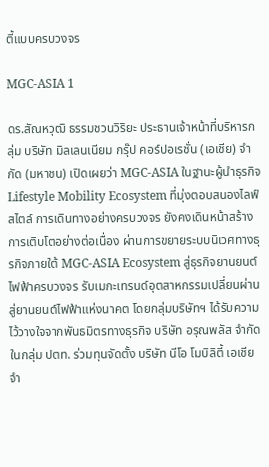ตี้แบบครบวงจร

MGC-ASIA 1

ดร.สัณหวุฒิ ธรรมชวนวิริยะ ประธานเจ้าหน้าที่บริหารกลุ่ม บริษัท มิลเลนเนียม กรุ๊ป คอร์ปอเรชั่น (เอเชีย) จำกัด (มหาชน) เปิดเผยว่า MGC-ASIA ในฐานะผู้นำธุรกิจ Lifestyle Mobility Ecosystem ที่มุ่งตอบสนองไลฟ์สไตล์ การเดินทางอย่างครบวงจร ยังคงเดินหน้าสร้างการเติบโตอย่างต่อเนื่อง ผ่านการขยายระบบนิเวศทางธุรกิจภายใต้ MGC-ASIA Ecosystem สู่ธุรกิจยานยนต์ไฟฟ้าครบวงจร รับเมกะเทรนด์อุตสาหกรรมเปลี่ยนผ่านสู่ยานยนต์ไฟฟ้าแห่งนาคต โดยกลุ่มบริษัทฯ ได้รับความไว้วางใจจากพันธมิตรทางธุรกิจ บริษัท อรุณพลัส จำกัด ในกลุ่ม ปตท. ร่วมทุนจัดตั้ง บริษัท นีโอ โมบิลิตี้ เอเชีย จำ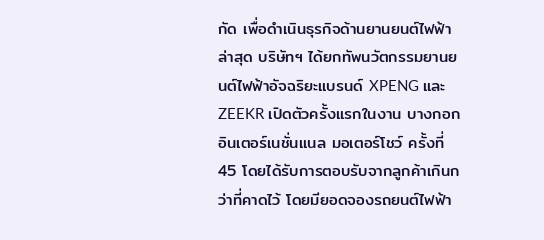กัด เพื่อดำเนินธุรกิจด้านยานยนต์ไฟฟ้า ล่าสุด บริษัทฯ ได้ยกทัพนวัตกรรมยานยนต์ไฟฟ้าอัจฉริยะแบรนด์ XPENG และ ZEEKR เปิดตัวครั้งแรกในงาน บางกอก อินเตอร์เนชั่นแนล มอเตอร์โชว์ ครั้งที่ 45 โดยได้รับการตอบรับจากลูกค้าเกินกว่าที่คาดไว้ โดยมียอดจองรถยนต์ไฟฟ้า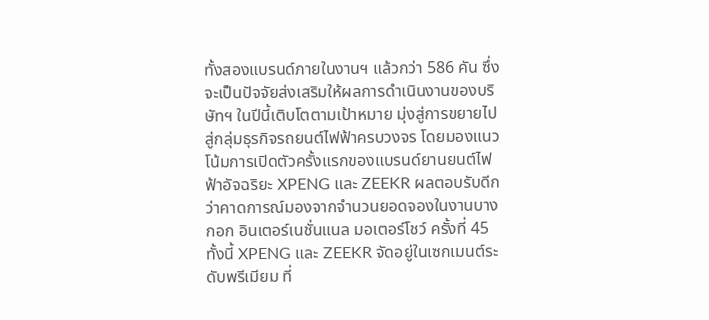ทั้งสองแบรนด์ภายในงานฯ แล้วกว่า 586 คัน ซึ่งจะเป็นปัจจัยส่งเสริมให้ผลการดำเนินงานของบริษัทฯ ในปีนี้เติบโตตามเป้าหมาย มุ่งสู่การขยายไปสู่กลุ่มธุรกิจรถยนต์ไฟฟ้าครบวงจร โดยมองแนวโน้มการเปิดตัวครั้งแรกของแบรนด์ยานยนต์ไฟฟ้าอัจฉริยะ XPENG และ ZEEKR ผลตอบรับดีกว่าคาดการณ์มองจากจำนวนยอดจองในงานบางกอก อินเตอร์เนชั่นแนล มอเตอร์โชว์ ครั้งที่ 45 ทั้งนี้ XPENG และ ZEEKR จัดอยู่ในเซกเมนต์ระดับพรีเมียม ที่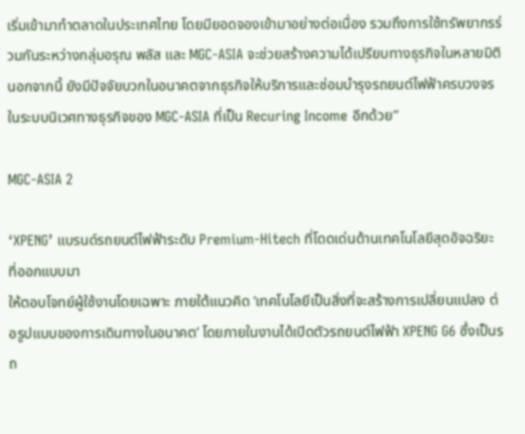เริ่มเข้ามาทำตลาดในประเทศไทย โดยมียอดจองเข้ามาอย่างต่อเนื่อง รวมถึงการใช้ทรัพยากรร่วมกันระหว่างกลุ่มอรุณ พลัส และ MGC-ASIA จะช่วยสร้างความได้เปรียบทางธุรกิจในหลายมิติ นอกจากนี้ ยังมีปัจจัยบวกในอนาคตจากธุรกิจให้บริการและซ่อมบำรุงรถยนต์ไฟฟ้าครบวงจรในระบบนิเวศทางธุรกิจของ MGC-ASIA ที่เป็น Recuring Income อีกด้วย”

MGC-ASIA 2

‘XPENG’ แบรนด์รถยนต์ไฟฟ้าระดับ Premium-Hitech ที่โดดเด่นด้านเทคโนโลยีสุดอัจฉริยะ ที่ออกแบบมา
ให้ตอบโจทย์ผู้ใช้งานโดยเฉพาะ ภายใต้แนวคิด ‘เทคโนโลยีเป็นสิ่งที่จะสร้างการเปลี่ยนแปลง ต่อรูปแบบของการเดินทางในอนาคต’ โดยภายในงานได้เปิดตัวรถยนต์ไฟฟ้า XPENG G6 ซึ่งเป็นรถ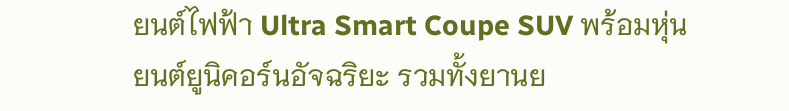ยนต์ไฟฟ้า Ultra Smart Coupe SUV พร้อมหุ่นยนต์ยูนิคอร์นอัจฉริยะ รวมทั้งยานย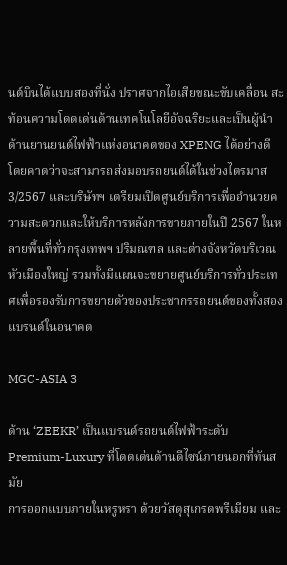นต์บินได้แบบสองที่นั่ง ปราศจากไอเสียขณะขับเคลื่อน สะท้อนความโดดเด่นด้านเทคโนโลยีอัจฉริยะและเป็นผู้นำด้านยานยนต์ไฟฟ้าแห่งอนาคตของ XPENG ได้อย่างดี โดยคาดว่าจะสามารถส่งมอบรถยนต์ได้ในช่วงไตรมาส 3/2567 และบริษัทฯ เตรียมเปิดศูนย์บริการเพื่ออำนวยความสะดวกและให้บริการหลังการขายภายในปี 2567 ในหลายพื้นที่ทั่วกรุงเทพฯ ปริมณฑล และต่างจังหวัดบริเวณหัวเมืองใหญ่ รวมทั้งมีแผนจะขยายศูนย์บริการทั่วประเทศเพื่อรองรับการขยายตัวของประชากรรถยนต์ของทั้งสองแบรนด์ในอนาคต

MGC-ASIA 3

ด้าน ‘ZEEKR’ เป็นแบรนด์รถยนต์ไฟฟ้าระดับ Premium-Luxury ที่โดดเด่นด้านดีไซน์ภายนอกที่ทันสมัย
การออกแบบภายในหรูหรา ด้วยวัสดุสุเกรดพรีเมียม และ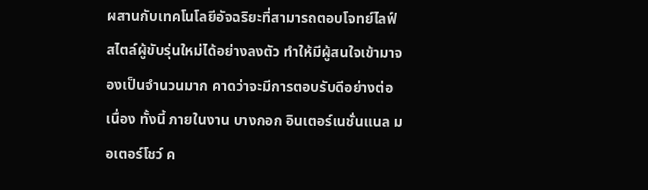ผสานกับเทคโนโลยีอัจฉริยะที่สามารถตอบโจทย์ไลฟ์สไตล์ผู้ขับรุ่นใหม่ได้อย่างลงตัว ทำให้มีผู้สนใจเข้ามาจองเป็นจำนวนมาก คาดว่าจะมีการตอบรับดีอย่างต่อเนื่อง ทั้งนี้ ภายในงาน บางกอก อินเตอร์เนชั่นแนล มอเตอร์โชว์ ค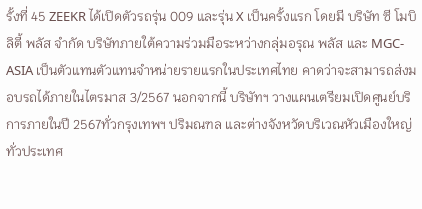รั้งที่ 45 ZEEKR ได้เปิดตัวรถรุ่น 009 และรุ่น X เป็นครั้งแรก โดยมี บริษัท ซี โมบิลิตี้ พลัส จำกัด บริษัทภายใต้ความร่วมมือระหว่างกลุ่มอรุณ พลัส และ MGC-ASIA เป็นตัวแทนตัวแทนจำหน่ายรายแรกในประเทศไทย คาดว่าจะสามารถส่งมอบรถได้ภายในไตรมาส 3/2567 นอกจากนี้ บริษัทฯ วางแผนเตรียมเปิดศูนย์บริการภายในปี 2567ทั่วกรุงเทพฯ ปริมณฑล และต่างจังหวัดบริเวณหัวเมืองใหญ่ ทั่วประเทศ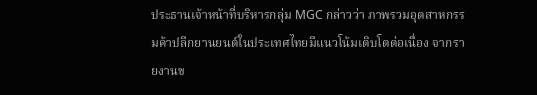ประธานเจ้าหน้าที่บริหารกลุ่ม MGC กล่าวว่า ภาพรวมอุตสาหกรรมค้าปลีกยานยนต์ในประเทศไทยมีแนวโน้มเติบโตต่อเนื่อง จากรายงานข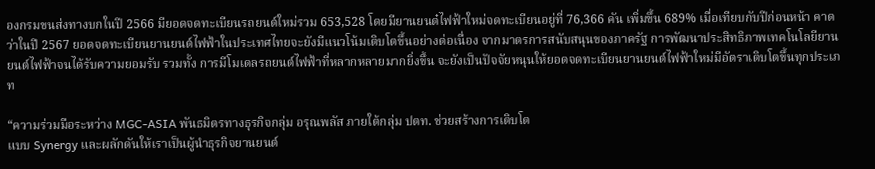องกรมขนส่งทางบกในปี 2566 มียอดจดทะเบียนรถยนต์ใหม่รวม 653,528 โดยมียานยนต๋ไฟฟ้าใหม่จดทะเบียนอยู่ที่ 76,366 คัน เพิ่มขึ้น 689% เมื่อเทียบกับปีก่อนหน้า คาดว่าในปี 2567 ยอดจดทะเบียนยานยนต์ไฟฟ้าในประเทศไทยจะยังมีแนวโน้มเติบโตขึ้นอย่างต่อเนื่อง จากมาตรการสนับสนุนของภาครัฐ การพัฒนาประสิทธิภาพเทคโนโลยียานยนต์ไฟฟ้าจนได้รับความยอมรับ รวมทั้ง การมีโมเดลรถยนต์ไฟฟ้าที่หลากหลายมากยิ่งขึ้น จะยังเป็นปัจจัยหนุนให้ยอดจดทะเบียนยานยนต์ไฟฟ้าใหม่มีอัตราเติบโตขึ้นทุกประเภท

“ความร่วมมือระหว่าง MGC-ASIA พันธมิตรทางธุรกิจกลุ่ม อรุณพลัส ภายใต้กลุ่ม ปตท. ช่วยสร้างการเติบโต
แบบ Synergy และผลักดันให้เราเป็นผู้นำธุรกิจยานยนต์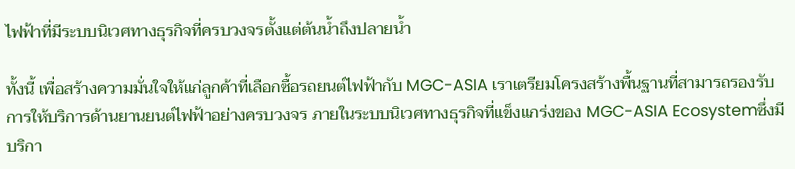ไฟฟ้าที่มีระบบนิเวศทางธุรกิจที่ครบวงจรตั้งแต่ต้นน้ำถึงปลายน้ำ

ทั้งนี้ เพื่อสร้างความมั่นใจให้แก่ลูกค้าที่เลือกซื้อรถยนต์ไฟฟ้ากับ MGC-ASIA เราเตรียมโครงสร้างพื้นฐานที่สามารถรองรับการให้บริการด้านยานยนต์ไฟฟ้าอย่างครบวงจร ภายในระบบนิเวศทางธุรกิจที่แข็งแกร่งของ MGC-ASIA Ecosystemซึ่งมีบริกา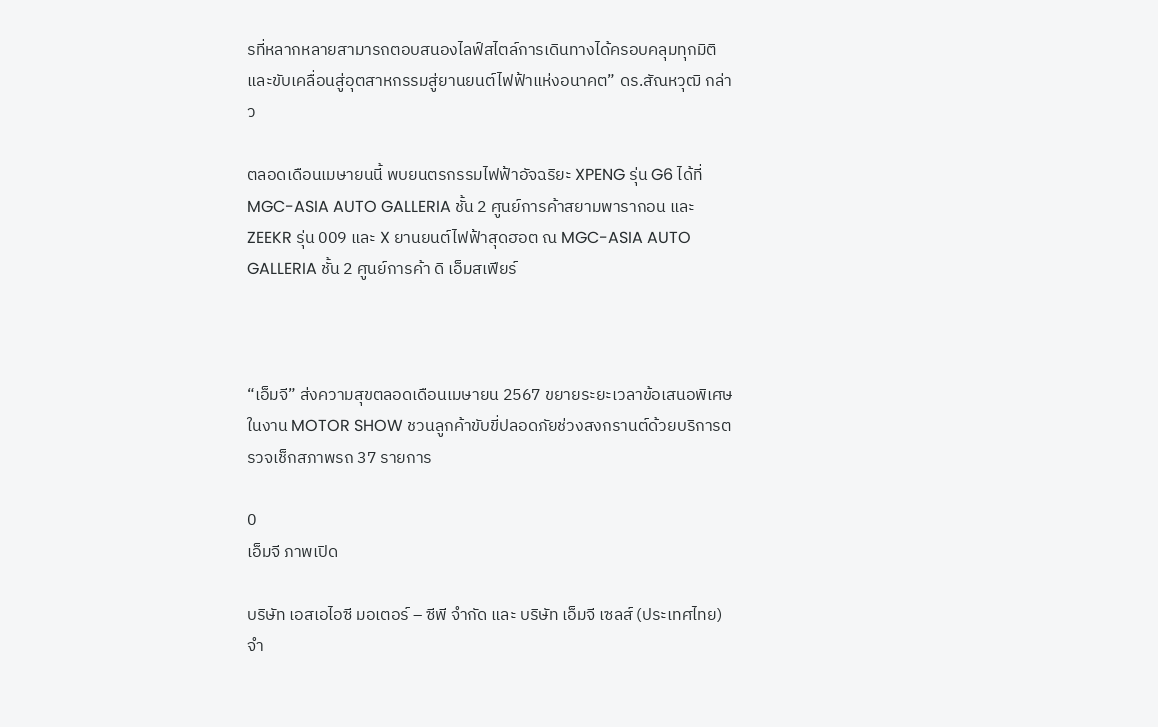รที่หลากหลายสามารถตอบสนองไลฟ์สไตล์การเดินทางได้ครอบคลุมทุกมิติ และขับเคลื่อนสู่อุตสาหกรรมสู่ยานยนต์ไฟฟ้าแห่งอนาคต” ดร.สัณหวุฒิ กล่าว

ตลอดเดือนเมษายนนี้ พบยนตรกรรมไฟฟ้าอัจฉริยะ XPENG รุ่น G6 ได้ที่ MGC-ASIA AUTO GALLERIA ชั้น 2 ศูนย์การค้าสยามพารากอน และ ZEEKR รุ่น 009 และ X ยานยนต์ไฟฟ้าสุดฮอต ณ MGC-ASIA AUTO GALLERIA ชั้น 2 ศูนย์การค้า ดิ เอ็มสเฟียร์



“เอ็มจี” ส่งความสุขตลอดเดือนเมษายน 2567 ขยายระยะเวลาข้อเสนอพิเศษในงาน MOTOR SHOW ชวนลูกค้าขับขี่ปลอดภัยช่วงสงกรานต์ด้วยบริการตรวจเช็กสภาพรถ 37 รายการ

0
เอ็มจี ภาพเปิด

บริษัท เอสเอไอซี มอเตอร์ – ซีพี จำกัด และ บริษัท เอ็มจี เซลส์ (ประเทศไทย) จำ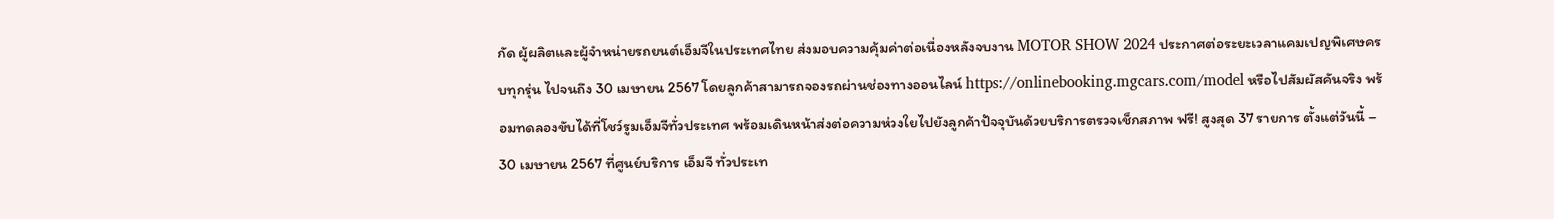กัด ผู้ผลิตและผู้จำหน่ายรถยนต์เอ็มจีในประเทศไทย ส่งมอบความคุ้มค่าต่อเนื่องหลังจบงาน MOTOR SHOW 2024 ประกาศต่อระยะเวลาแคมเปญพิเศษครบทุกรุ่น ไปจนถึง 30 เมษายน 2567 โดยลูกค้าสามารถจองรถผ่านช่องทางออนไลน์ https://onlinebooking.mgcars.com/model หรือไปสัมผัสคันจริง พร้อมทดลองขับได้ที่โชว์รูมเอ็มจีทั่วประเทศ พร้อมเดินหน้าส่งต่อความห่วงใยไปยังลูกค้าปัจจุบันด้วยบริการตรวจเช็กสภาพ ฟรี! สูงสุด 37 รายการ ตั้งแต่วันนี้ – 30 เมษายน 2567 ที่ศูนย์บริการ เอ็มจี ทั่วประเท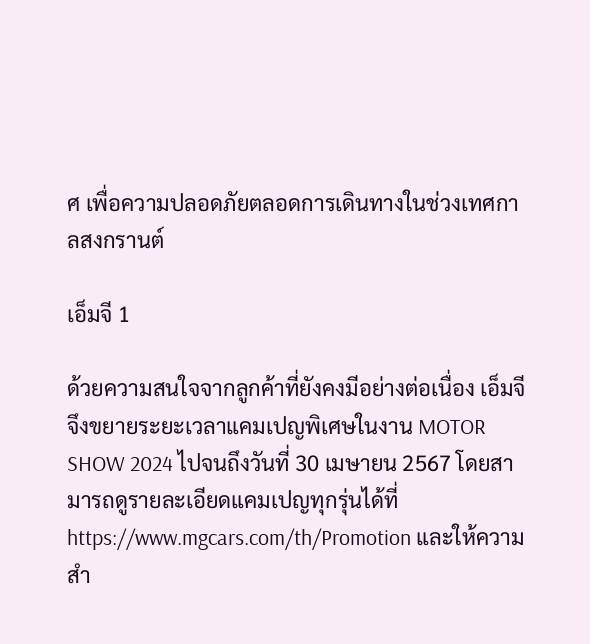ศ เพื่อความปลอดภัยตลอดการเดินทางในช่วงเทศกาลสงกรานต์

เอ็มจี 1

ด้วยความสนใจจากลูกค้าที่ยังคงมีอย่างต่อเนื่อง เอ็มจี จึงขยายระยะเวลาแคมเปญพิเศษในงาน MOTOR SHOW 2024 ไปจนถึงวันที่ 30 เมษายน 2567 โดยสามารถดูรายละเอียดแคมเปญทุกรุ่นได้ที่ https://www.mgcars.com/th/Promotion และให้ความสำ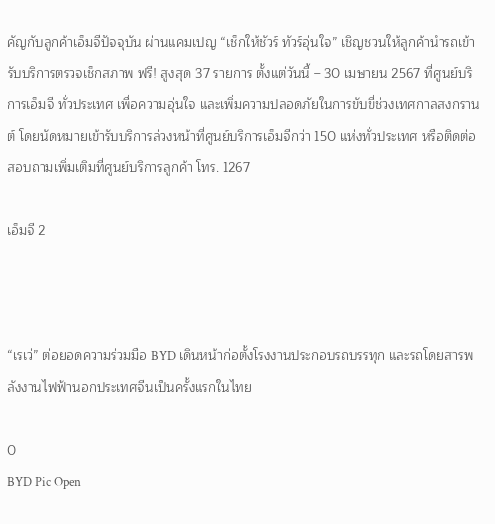คัญกับลูกค้าเอ็มจีปัจจุบัน ผ่านแคมเปญ “เช็กให้ชัวร์ ทัวร์อุ่นใจ” เชิญชวนให้ลูกค้านำรถเข้ารับบริการตรวจเช็กสภาพ ฟรี! สูงสุด 37 รายการ ตั้งแต่วันนี้ – 30 เมษายน 2567 ที่ศูนย์บริการเอ็มจี ทั่วประเทศ เพื่อความอุ่นใจ และเพิ่มความปลอดภัยในการขับขี่ช่วงเทศกาลสงกรานต์ โดยนัดหมายเข้ารับบริการล่วงหน้าที่ศูนย์บริการเอ็มจีกว่า 150 แห่งทั่วประเทศ หรือติดต่อสอบถามเพิ่มเติมที่ศูนย์บริการลูกค้า โทร. 1267

เอ็มจี 2



“เรเว่” ต่อยอดความร่วมมือ BYD เดินหน้าก่อตั้งโรงงานประกอบรถบรรทุก และรถโดยสารพลังงานไฟฟ้านอกประเทศจีนเป็นครั้งแรกในไทย

0
BYD Pic Open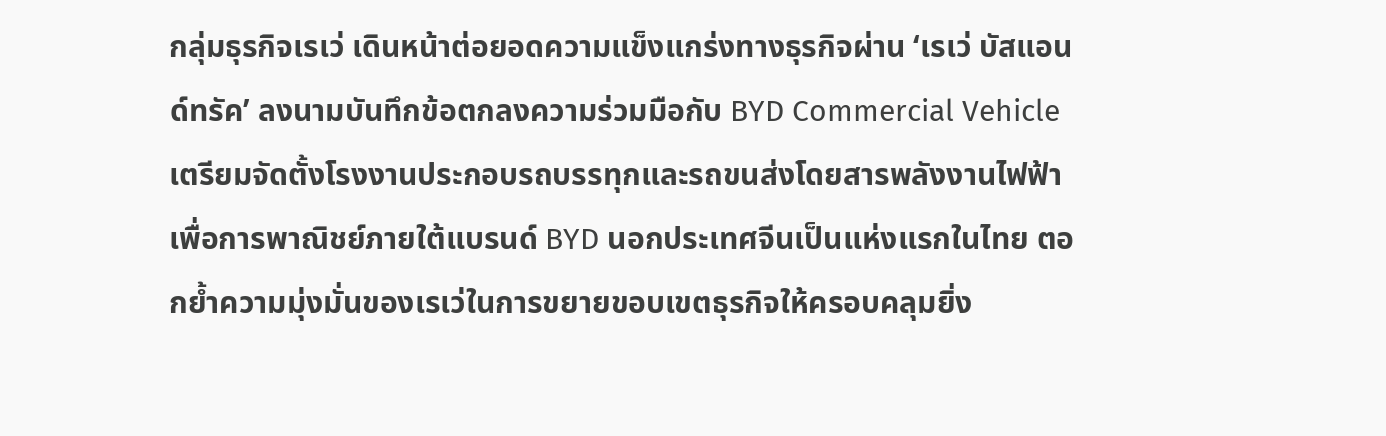กลุ่มธุรกิจเรเว่ เดินหน้าต่อยอดความแข็งแกร่งทางธุรกิจผ่าน ‘เรเว่ บัสแอนด์ทรัค’ ลงนามบันทึกข้อตกลงความร่วมมือกับ BYD Commercial Vehicle เตรียมจัดตั้งโรงงานประกอบรถบรรทุกและรถขนส่งโดยสารพลังงานไฟฟ้าเพื่อการพาณิชย์ภายใต้แบรนด์ BYD นอกประเทศจีนเป็นแห่งแรกในไทย ตอกย้ำความมุ่งมั่นของเรเว่ในการขยายขอบเขตธุรกิจให้ครอบคลุมยิ่ง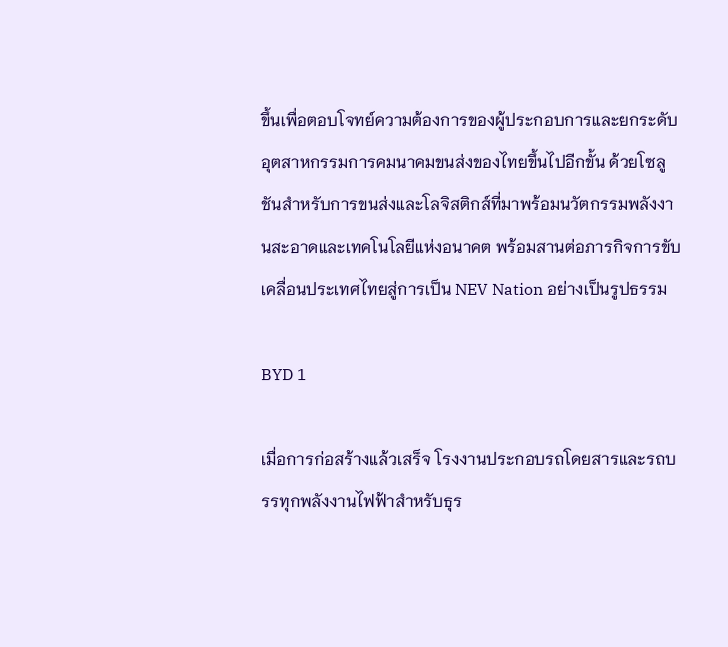ขึ้นเพื่อตอบโจทย์ความต้องการของผู้ประกอบการและยกระดับอุตสาหกรรมการคมนาคมขนส่งของไทยขึ้นไปอีกขั้น ด้วยโซลูชันสำหรับการขนส่งและโลจิสติกส์ที่มาพร้อมนวัตกรรมพลังงานสะอาดและเทคโนโลยีแห่งอนาคต พร้อมสานต่อภารกิจการขับเคลื่อนประเทศไทยสู่การเป็น NEV Nation อย่างเป็นรูปธรรม

BYD 1

เมื่อการก่อสร้างแล้วเสร็จ โรงงานประกอบรถโดยสารและรถบรรทุกพลังงานไฟฟ้าสำหรับธุร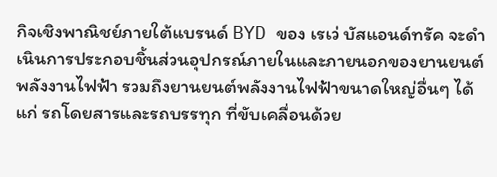กิจเชิงพาณิชย์ภายใต้แบรนด์ BYD ของ เรเว่ บัสแอนด์ทรัค จะดำเนินการประกอบชิ้นส่วนอุปกรณ์ภายในและภายนอกของยานยนต์พลังงานไฟฟ้า รวมถึงยานยนต์พลังงานไฟฟ้าขนาดใหญ่อื่นๆ ได้แก่ รถโดยสารและรถบรรทุก ที่ขับเคลื่อนด้วย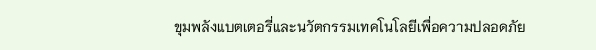ขุมพลังแบตเตอรี่และนวัตกรรมเทคโนโลยีเพื่อความปลอดภัย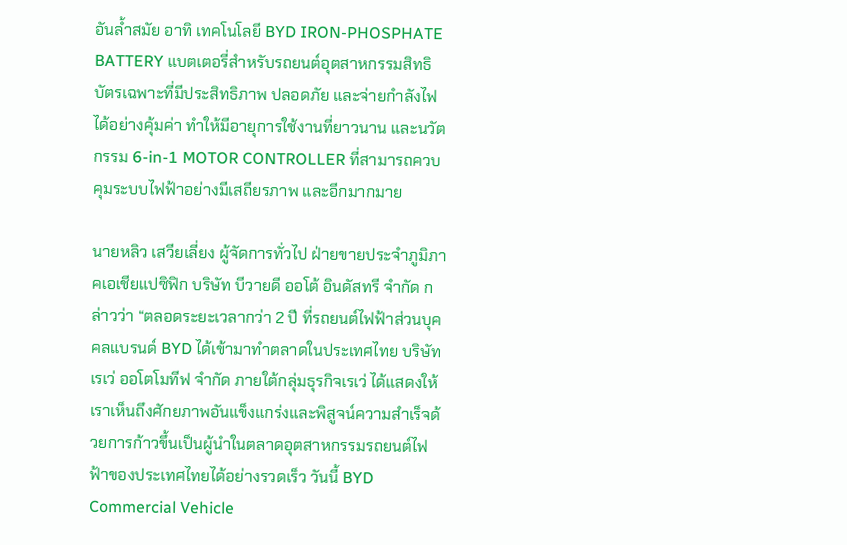อันล้ำสมัย อาทิ เทคโนโลยี BYD IRON-PHOSPHATE BATTERY แบตเตอรี่สำหรับรถยนต์อุตสาหกรรมสิทธิบัตรเฉพาะที่มีประสิทธิภาพ ปลอดภัย และจ่ายกำลังไฟได้อย่างคุ้มค่า ทำให้มีอายุการใช้งานที่ยาวนาน และนวัตกรรม 6-in-1 MOTOR CONTROLLER ที่สามารถควบคุมระบบไฟฟ้าอย่างมีเสถียรภาพ และอีกมากมาย

นายหลิว เสวียเลี่ยง ผู้จัดการทั่วไป ฝ่ายขายประจำภูมิภาคเอเชียแปซิฟิก บริษัท บีวายดี ออโต้ อินดัสทรี จำกัด กล่าวว่า “ตลอดระยะเวลากว่า 2 ปี ที่รถยนต์ไฟฟ้าส่วนบุคคลแบรนด์ BYD ได้เข้ามาทำตลาดในประเทศไทย บริษัท เรเว่ ออโตโมทีฟ จำกัด ภายใต้กลุ่มธุรกิจเรเว่ ได้แสดงให้เราเห็นถึงศักยภาพอันแข็งแกร่งและพิสูจน์ความสำเร็จด้วยการก้าวขึ้นเป็นผู้นำในตลาดอุตสาหกรรมรถยนต์ไฟฟ้าของประเทศไทยได้อย่างรวดเร็ว วันนี้ BYD Commercial Vehicle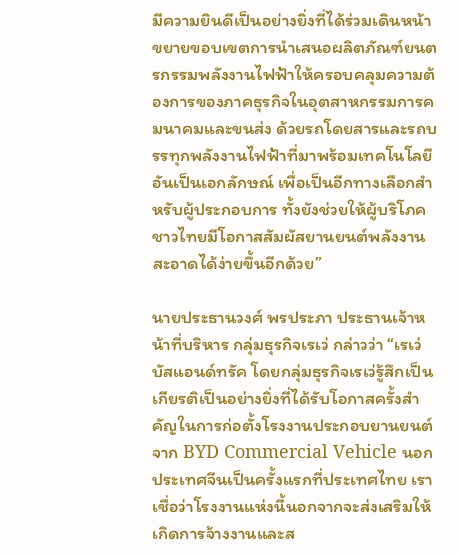มีความยินดีเป็นอย่างยิ่งที่ได้ร่วมเดินหน้าขยายขอบเขตการนำเสนอผลิตภัณฑ์ยนตรกรรมพลังงานไฟฟ้าให้ครอบคลุมความต้องการของภาคธุรกิจในอุตสาหกรรมการคมนาคมและขนส่ง ด้วยรถโดยสารและรถบรรทุกพลังงานไฟฟ้าที่มาพร้อมเทคโนโลยีอันเป็นเอกลักษณ์ เพื่อเป็นอีกทางเลือกสำหรับผู้ประกอบการ ทั้งยังช่วยให้ผู้บริโภคชาวไทยมีโอกาสสัมผัสยานยนต์พลังงานสะอาดได้ง่ายขึ้นอีกด้วย”

นายประธานวงศ์ พรประภา ประธานเจ้าหน้าที่บริหาร กลุ่มธุรกิจเรเว่ กล่าวว่า “เรเว่ บัสแอนด์ทรัค โดยกลุ่มธุรกิจเรเว่รู้สึกเป็นเกียรติเป็นอย่างยิ่งที่ได้รับโอกาสครั้งสำคัญในการก่อตั้งโรงงานประกอบยานยนต์จาก BYD Commercial Vehicle นอกประเทศจีนเป็นครั้งแรกที่ประเทศไทย เราเชื่อว่าโรงงานแห่งนี้นอกจากจะส่งเสริมให้เกิดการจ้างงานและส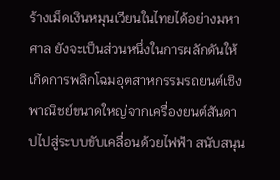ร้างเม็ดเงินหมุนเวียนในไทยได้อย่างมหาศาล ยังจะเป็นส่วนหนึ่งในการผลักดันให้เกิดการพลิกโฉมอุตสาหกรรมรถยนต์เชิงพาณิชย์ขนาดใหญ่จากเครื่องยนต์สันดาปไปสู่ระบบขับเคลื่อนด้วยไฟฟ้า สนับสนุน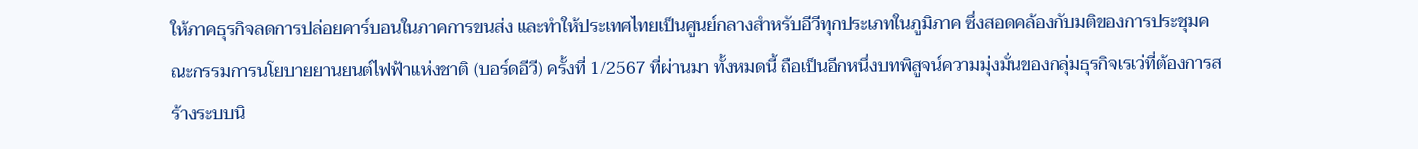ให้ภาคธุรกิจลดการปล่อยคาร์บอนในภาคการขนส่ง และทำให้ประเทศไทยเป็นศูนย์กลางสำหรับอีวีทุกประเภทในภูมิภาค ซึ่งสอดคล้องกับมติของการประชุมคณะกรรมการนโยบายยานยนต์ไฟฟ้าแห่งชาติ (บอร์ดอีวี) ครั้งที่ 1/2567 ที่ผ่านมา ทั้งหมดนี้ ถือเป็นอีกหนึ่งบทพิสูจน์ความมุ่งมั่นของกลุ่มธุรกิจเรเว่ที่ต้องการสร้างระบบนิ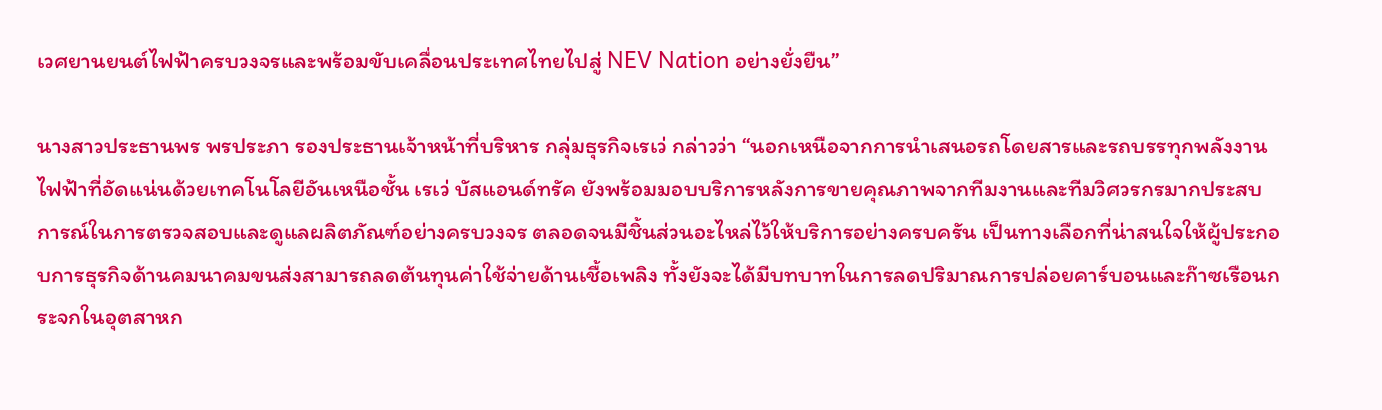เวศยานยนต์ไฟฟ้าครบวงจรและพร้อมขับเคลื่อนประเทศไทยไปสู่ NEV Nation อย่างยั่งยืน”

นางสาวประธานพร พรประภา รองประธานเจ้าหน้าที่บริหาร กลุ่มธุรกิจเรเว่ กล่าวว่า “นอกเหนือจากการนำเสนอรถโดยสารและรถบรรทุกพลังงานไฟฟ้าที่อัดแน่นด้วยเทคโนโลยีอันเหนือชั้น เรเว่ บัสแอนด์ทรัค ยังพร้อมมอบบริการหลังการขายคุณภาพจากทีมงานและทีมวิศวรกรมากประสบการณ์ในการตรวจสอบและดูแลผลิตภัณฑ์อย่างครบวงจร ตลอดจนมีชิ้นส่วนอะไหล่ไว้ให้บริการอย่างครบครัน เป็นทางเลือกที่น่าสนใจให้ผู้ประกอบการธุรกิจด้านคมนาคมขนส่งสามารถลดต้นทุนค่าใช้จ่ายด้านเชื้อเพลิง ทั้งยังจะได้มีบทบาทในการลดปริมาณการปล่อยคาร์บอนและก๊าซเรือนกระจกในอุตสาหก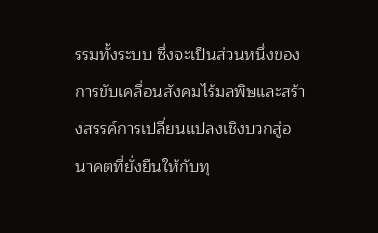รรมทั้งระบบ ซึ่งจะเป็นส่วนหนึ่งของการขับเคลื่อนสังคมไร้มลพิษและสร้างสรรค์การเปลี่ยนแปลงเชิงบวกสู่อนาคตที่ยั่งยืนให้กับทุ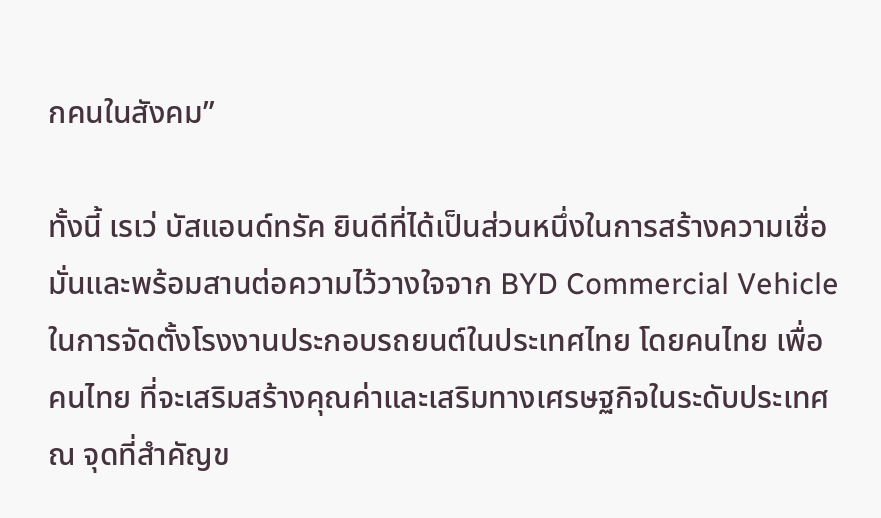กคนในสังคม”

ทั้งนี้ เรเว่ บัสแอนด์ทรัค ยินดีที่ได้เป็นส่วนหนึ่งในการสร้างความเชื่อมั่นและพร้อมสานต่อความไว้วางใจจาก BYD Commercial Vehicle ในการจัดตั้งโรงงานประกอบรถยนต์ในประเทศไทย โดยคนไทย เพื่อคนไทย ที่จะเสริมสร้างคุณค่าและเสริมทางเศรษฐกิจในระดับประเทศ ณ จุดที่สำคัญข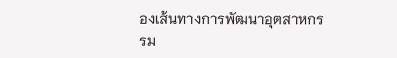องเส้นทางการพัฒนาอุตสาหกรรม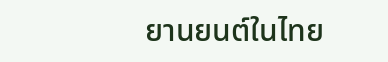ยานยนต์ในไทย